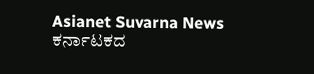Asianet Suvarna News
ಕರ್ನಾಟಕದ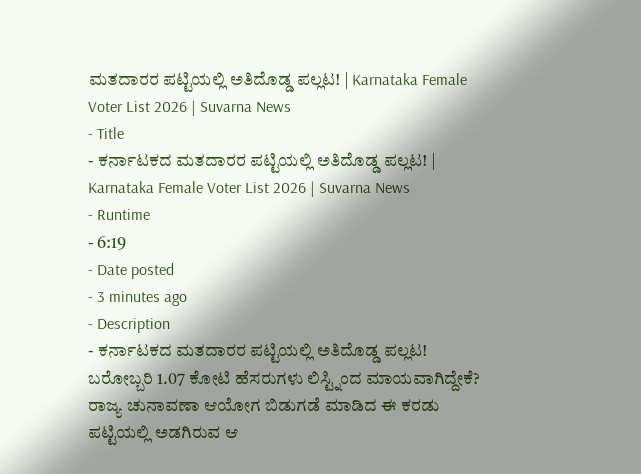ಮತದಾರರ ಪಟ್ಟಿಯಲ್ಲಿ ಅತಿದೊಡ್ಡ ಪಲ್ಲಟ! | Karnataka Female Voter List 2026 | Suvarna News
- Title
- ಕರ್ನಾಟಕದ ಮತದಾರರ ಪಟ್ಟಿಯಲ್ಲಿ ಅತಿದೊಡ್ಡ ಪಲ್ಲಟ! | Karnataka Female Voter List 2026 | Suvarna News
- Runtime
- 6:19
- Date posted
- 3 minutes ago
- Description
- ಕರ್ನಾಟಕದ ಮತದಾರರ ಪಟ್ಟಿಯಲ್ಲಿ ಅತಿದೊಡ್ಡ ಪಲ್ಲಟ! ಬರೋಬ್ಬರಿ 1.07 ಕೋಟಿ ಹೆಸರುಗಳು ಲಿಸ್ಟ್ನಿಂದ ಮಾಯವಾಗಿದ್ದೇಕೆ? ರಾಜ್ಯ ಚುನಾವಣಾ ಆಯೋಗ ಬಿಡುಗಡೆ ಮಾಡಿದ ಈ ಕರಡು ಪಟ್ಟಿಯಲ್ಲಿ ಅಡಗಿರುವ ಆ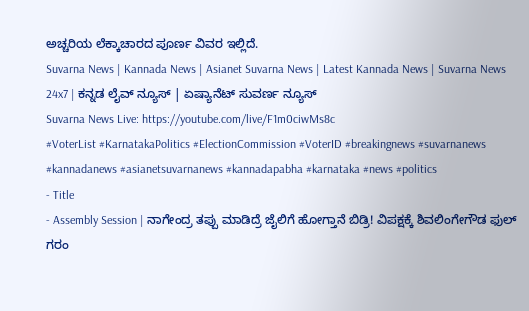ಅಚ್ಚರಿಯ ಲೆಕ್ಕಾಚಾರದ ಪೂರ್ಣ ವಿವರ ಇಲ್ಲಿದೆ.
Suvarna News | Kannada News | Asianet Suvarna News | Latest Kannada News | Suvarna News 24x7 | ಕನ್ನಡ ಲೈವ್ ನ್ಯೂಸ್ | ಏಷ್ಯಾನೆಟ್ ಸುವರ್ಣ ನ್ಯೂಸ್
Suvarna News Live: https://youtube.com/live/F1m0ciwMs8c
#VoterList #KarnatakaPolitics #ElectionCommission #VoterID #breakingnews #suvarnanews #kannadanews #asianetsuvarnanews #kannadapabha #karnataka #news #politics
- Title
- Assembly Session | ನಾಗೇಂದ್ರ ತಪ್ಪು ಮಾಡಿದ್ರೆ ಜೈಲಿಗೆ ಹೋಗ್ತಾನೆ ಬಿಡ್ರಿ! ವಿಪಕ್ಷಕ್ಕೆ ಶಿವಲಿಂಗೇಗೌಡ ಫುಲ್ ಗರಂ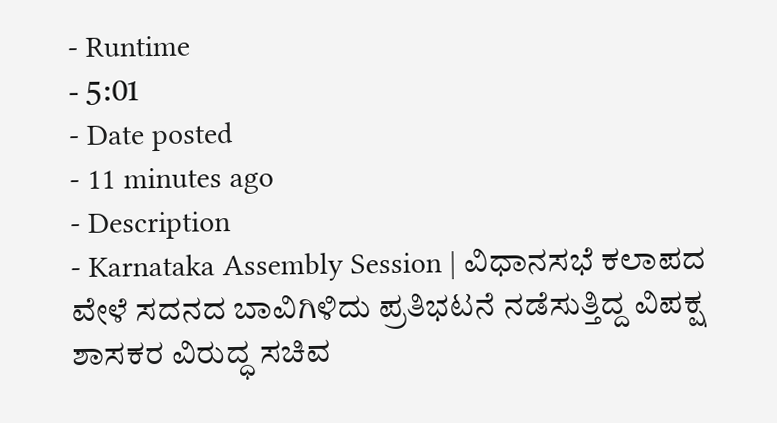- Runtime
- 5:01
- Date posted
- 11 minutes ago
- Description
- Karnataka Assembly Session | ವಿಧಾನಸಭೆ ಕಲಾಪದ ವೇಳೆ ಸದನದ ಬಾವಿಗಿಳಿದು ಪ್ರತಿಭಟನೆ ನಡೆಸುತ್ತಿದ್ದ ವಿಪಕ್ಷ ಶಾಸಕರ ವಿರುದ್ಧ ಸಚಿವ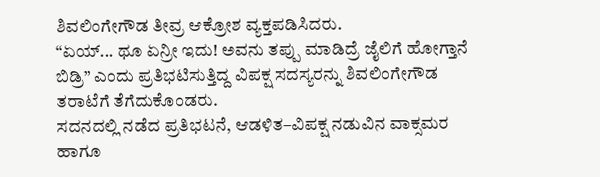ಶಿವಲಿಂಗೇಗೌಡ ತೀವ್ರ ಆಕ್ರೋಶ ವ್ಯಕ್ತಪಡಿಸಿದರು.
“ಏಯ್... ಥೂ ಏನ್ರೀ ಇದು! ಅವನು ತಪ್ಪು ಮಾಡಿದ್ರೆ ಜೈಲಿಗೆ ಹೋಗ್ತಾನೆ ಬಿಡ್ರಿ” ಎಂದು ಪ್ರತಿಭಟಿಸುತ್ತಿದ್ದ ವಿಪಕ್ಷ ಸದಸ್ಯರನ್ನು ಶಿವಲಿಂಗೇಗೌಡ ತರಾಟೆಗೆ ತೆಗೆದುಕೊಂಡರು.
ಸದನದಲ್ಲಿ ನಡೆದ ಪ್ರತಿಭಟನೆ, ಆಡಳಿತ–ವಿಪಕ್ಷ ನಡುವಿನ ವಾಕ್ಸಮರ ಹಾಗೂ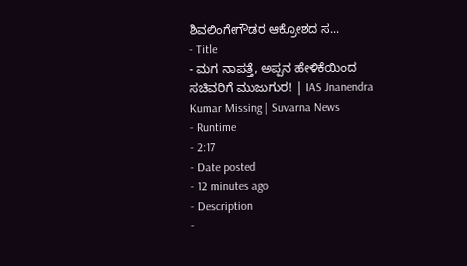ಶಿವಲಿಂಗೇಗೌಡರ ಆಕ್ರೋಶದ ಸ...
- Title
- ಮಗ ನಾಪತ್ತೆ, ಅಪ್ಪನ ಹೇಳಿಕೆಯಿಂದ ಸಚಿವರಿಗೆ ಮುಜುಗುರ! | IAS Jnanendra Kumar Missing | Suvarna News
- Runtime
- 2:17
- Date posted
- 12 minutes ago
- Description
-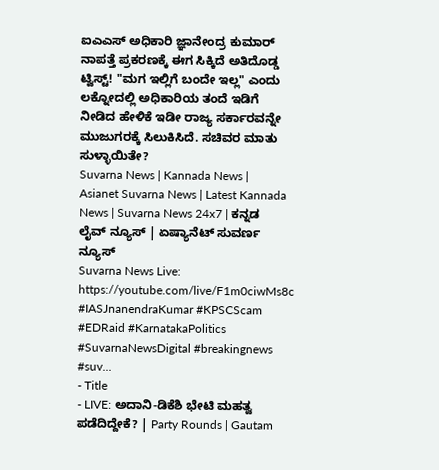ಐಎಎಸ್ ಅಧಿಕಾರಿ ಜ್ಞಾನೇಂದ್ರ ಕುಮಾರ್ ನಾಪತ್ತೆ ಪ್ರಕರಣಕ್ಕೆ ಈಗ ಸಿಕ್ಕಿದೆ ಅತಿದೊಡ್ಡ ಟ್ವಿಸ್ಟ್! "ಮಗ ಇಲ್ಲಿಗೆ ಬಂದೇ ಇಲ್ಲ" ಎಂದು ಲಕ್ನೋದಲ್ಲಿ ಅಧಿಕಾರಿಯ ತಂದೆ ಇಡಿಗೆ ನೀಡಿದ ಹೇಳಿಕೆ ಇಡೀ ರಾಜ್ಯ ಸರ್ಕಾರವನ್ನೇ ಮುಜುಗರಕ್ಕೆ ಸಿಲುಕಿಸಿದೆ. ಸಚಿವರ ಮಾತು ಸುಳ್ಳಾಯಿತೇ?
Suvarna News | Kannada News | Asianet Suvarna News | Latest Kannada News | Suvarna News 24x7 | ಕನ್ನಡ ಲೈವ್ ನ್ಯೂಸ್ | ಏಷ್ಯಾನೆಟ್ ಸುವರ್ಣ ನ್ಯೂಸ್
Suvarna News Live: https://youtube.com/live/F1m0ciwMs8c
#IASJnanendraKumar #KPSCScam #EDRaid #KarnatakaPolitics #SuvarnaNewsDigital #breakingnews #suv...
- Title
- LIVE: ಅದಾನಿ-ಡಿಕೆಶಿ ಭೇಟಿ ಮಹತ್ವ ಪಡೆದಿದ್ದೇಕೆ? | Party Rounds | Gautam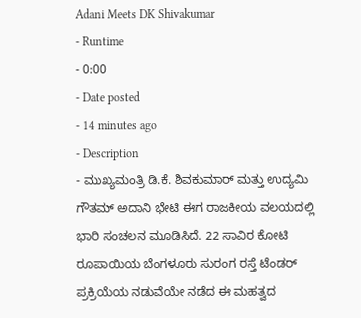Adani Meets DK Shivakumar
- Runtime
- 0:00
- Date posted
- 14 minutes ago
- Description
- ಮುಖ್ಯಮಂತ್ರಿ ಡಿ.ಕೆ. ಶಿವಕುಮಾರ್ ಮತ್ತು ಉದ್ಯಮಿ ಗೌತಮ್ ಅದಾನಿ ಭೇಟಿ ಈಗ ರಾಜಕೀಯ ವಲಯದಲ್ಲಿ ಭಾರಿ ಸಂಚಲನ ಮೂಡಿಸಿದೆ. 22 ಸಾವಿರ ಕೋಟಿ ರೂಪಾಯಿಯ ಬೆಂಗಳೂರು ಸುರಂಗ ರಸ್ತೆ ಟೆಂಡರ್ ಪ್ರಕ್ರಿಯೆಯ ನಡುವೆಯೇ ನಡೆದ ಈ ಮಹತ್ವದ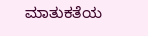ಮಾತುಕತೆಯ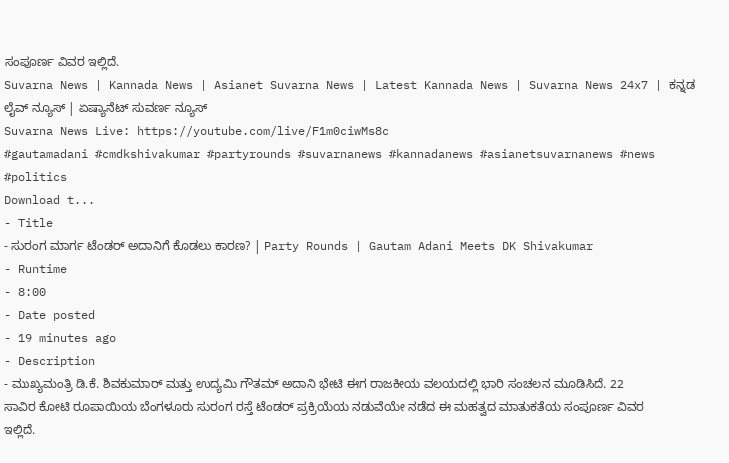ಸಂಪೂರ್ಣ ವಿವರ ಇಲ್ಲಿದೆ.
Suvarna News | Kannada News | Asianet Suvarna News | Latest Kannada News | Suvarna News 24x7 | ಕನ್ನಡ ಲೈವ್ ನ್ಯೂಸ್ | ಏಷ್ಯಾನೆಟ್ ಸುವರ್ಣ ನ್ಯೂಸ್
Suvarna News Live: https://youtube.com/live/F1m0ciwMs8c
#gautamadani #cmdkshivakumar #partyrounds #suvarnanews #kannadanews #asianetsuvarnanews #news #politics
Download t...
- Title
- ಸುರಂಗ ಮಾರ್ಗ ಟೆಂಡರ್ ಅದಾನಿಗೆ ಕೊಡಲು ಕಾರಣ? | Party Rounds | Gautam Adani Meets DK Shivakumar
- Runtime
- 8:00
- Date posted
- 19 minutes ago
- Description
- ಮುಖ್ಯಮಂತ್ರಿ ಡಿ.ಕೆ. ಶಿವಕುಮಾರ್ ಮತ್ತು ಉದ್ಯಮಿ ಗೌತಮ್ ಅದಾನಿ ಭೇಟಿ ಈಗ ರಾಜಕೀಯ ವಲಯದಲ್ಲಿ ಭಾರಿ ಸಂಚಲನ ಮೂಡಿಸಿದೆ. 22 ಸಾವಿರ ಕೋಟಿ ರೂಪಾಯಿಯ ಬೆಂಗಳೂರು ಸುರಂಗ ರಸ್ತೆ ಟೆಂಡರ್ ಪ್ರಕ್ರಿಯೆಯ ನಡುವೆಯೇ ನಡೆದ ಈ ಮಹತ್ವದ ಮಾತುಕತೆಯ ಸಂಪೂರ್ಣ ವಿವರ ಇಲ್ಲಿದೆ.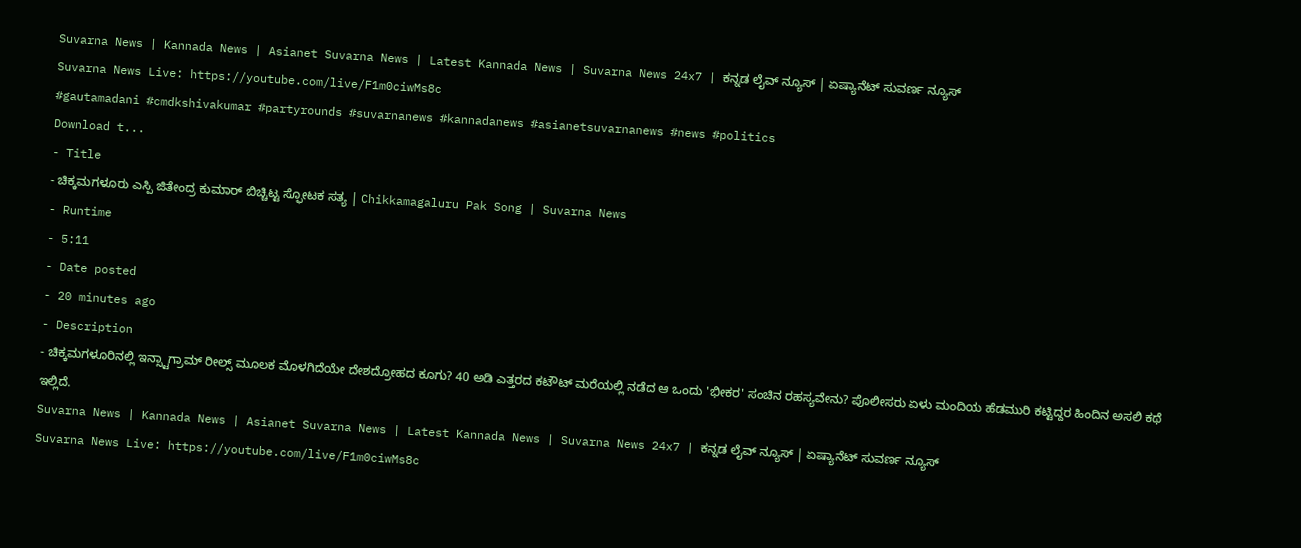Suvarna News | Kannada News | Asianet Suvarna News | Latest Kannada News | Suvarna News 24x7 | ಕನ್ನಡ ಲೈವ್ ನ್ಯೂಸ್ | ಏಷ್ಯಾನೆಟ್ ಸುವರ್ಣ ನ್ಯೂಸ್
Suvarna News Live: https://youtube.com/live/F1m0ciwMs8c
#gautamadani #cmdkshivakumar #partyrounds #suvarnanews #kannadanews #asianetsuvarnanews #news #politics
Download t...
- Title
- ಚಿಕ್ಕಮಗಳೂರು ಎಸ್ಪಿ ಜಿತೇಂದ್ರ ಕುಮಾರ್ ಬಿಚ್ಚಿಟ್ಟ ಸ್ಫೋಟಕ ಸತ್ಯ | Chikkamagaluru Pak Song | Suvarna News
- Runtime
- 5:11
- Date posted
- 20 minutes ago
- Description
- ಚಿಕ್ಕಮಗಳೂರಿನಲ್ಲಿ ಇನ್ಸ್ಟಾಗ್ರಾಮ್ ರೀಲ್ಸ್ ಮೂಲಕ ಮೊಳಗಿದೆಯೇ ದೇಶದ್ರೋಹದ ಕೂಗು? 40 ಅಡಿ ಎತ್ತರದ ಕಟೌಟ್ ಮರೆಯಲ್ಲಿ ನಡೆದ ಆ ಒಂದು 'ಭೀಕರ' ಸಂಚಿನ ರಹಸ್ಯವೇನು? ಪೊಲೀಸರು ಏಳು ಮಂದಿಯ ಹೆಡಮುರಿ ಕಟ್ಟಿದ್ದರ ಹಿಂದಿನ ಅಸಲಿ ಕಥೆ ಇಲ್ಲಿದೆ.
Suvarna News | Kannada News | Asianet Suvarna News | Latest Kannada News | Suvarna News 24x7 | ಕನ್ನಡ ಲೈವ್ ನ್ಯೂಸ್ | ಏಷ್ಯಾನೆಟ್ ಸುವರ್ಣ ನ್ಯೂಸ್
Suvarna News Live: https://youtube.com/live/F1m0ciwMs8c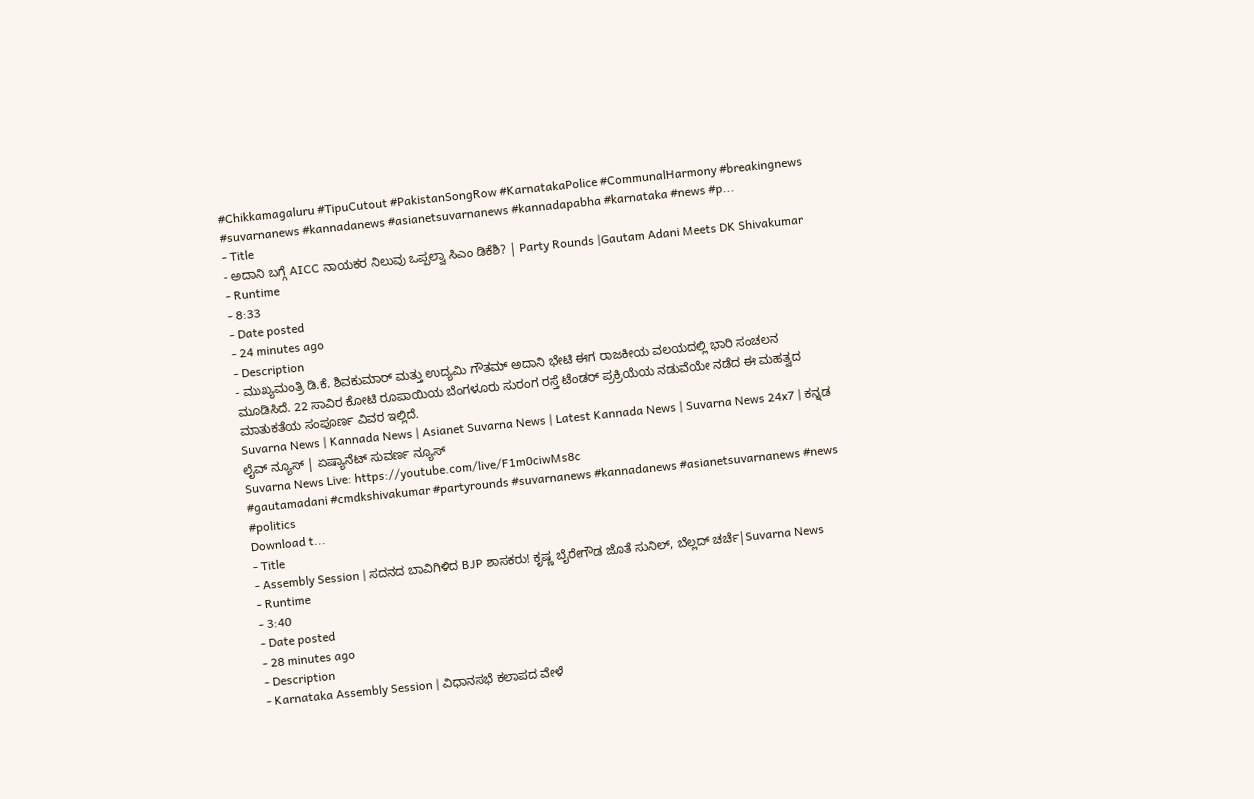#Chikkamagaluru #TipuCutout #PakistanSongRow #KarnatakaPolice #CommunalHarmony #breakingnews #suvarnanews #kannadanews #asianetsuvarnanews #kannadapabha #karnataka #news #p...
- Title
- ಅದಾನಿ ಬಗ್ಗೆ AICC ನಾಯಕರ ನಿಲುವು ಒಪ್ಪಲ್ವಾ ಸಿಎಂ ಡಿಕೆಶಿ? | Party Rounds |Gautam Adani Meets DK Shivakumar
- Runtime
- 8:33
- Date posted
- 24 minutes ago
- Description
- ಮುಖ್ಯಮಂತ್ರಿ ಡಿ.ಕೆ. ಶಿವಕುಮಾರ್ ಮತ್ತು ಉದ್ಯಮಿ ಗೌತಮ್ ಅದಾನಿ ಭೇಟಿ ಈಗ ರಾಜಕೀಯ ವಲಯದಲ್ಲಿ ಭಾರಿ ಸಂಚಲನ ಮೂಡಿಸಿದೆ. 22 ಸಾವಿರ ಕೋಟಿ ರೂಪಾಯಿಯ ಬೆಂಗಳೂರು ಸುರಂಗ ರಸ್ತೆ ಟೆಂಡರ್ ಪ್ರಕ್ರಿಯೆಯ ನಡುವೆಯೇ ನಡೆದ ಈ ಮಹತ್ವದ ಮಾತುಕತೆಯ ಸಂಪೂರ್ಣ ವಿವರ ಇಲ್ಲಿದೆ.
Suvarna News | Kannada News | Asianet Suvarna News | Latest Kannada News | Suvarna News 24x7 | ಕನ್ನಡ ಲೈವ್ ನ್ಯೂಸ್ | ಏಷ್ಯಾನೆಟ್ ಸುವರ್ಣ ನ್ಯೂಸ್
Suvarna News Live: https://youtube.com/live/F1m0ciwMs8c
#gautamadani #cmdkshivakumar #partyrounds #suvarnanews #kannadanews #asianetsuvarnanews #news #politics
Download t...
- Title
- Assembly Session | ಸದನದ ಬಾವಿಗಿಳಿದ BJP ಶಾಸಕರು! ಕೃಷ್ಣ ಬೈರೇಗೌಡ ಜೊತೆ ಸುನಿಲ್, ಬೆಲ್ಲದ್ ಚರ್ಚೆ|Suvarna News
- Runtime
- 3:40
- Date posted
- 28 minutes ago
- Description
- Karnataka Assembly Session | ವಿಧಾನಸಭೆ ಕಲಾಪದ ವೇಳೆ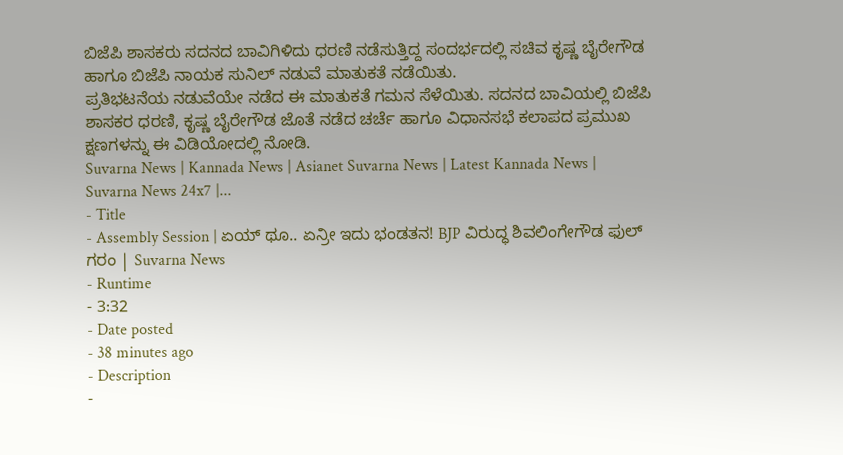ಬಿಜೆಪಿ ಶಾಸಕರು ಸದನದ ಬಾವಿಗಿಳಿದು ಧರಣಿ ನಡೆಸುತ್ತಿದ್ದ ಸಂದರ್ಭದಲ್ಲಿ ಸಚಿವ ಕೃಷ್ಣ ಬೈರೇಗೌಡ ಹಾಗೂ ಬಿಜೆಪಿ ನಾಯಕ ಸುನಿಲ್ ನಡುವೆ ಮಾತುಕತೆ ನಡೆಯಿತು.
ಪ್ರತಿಭಟನೆಯ ನಡುವೆಯೇ ನಡೆದ ಈ ಮಾತುಕತೆ ಗಮನ ಸೆಳೆಯಿತು. ಸದನದ ಬಾವಿಯಲ್ಲಿ ಬಿಜೆಪಿ ಶಾಸಕರ ಧರಣಿ, ಕೃಷ್ಣ ಬೈರೇಗೌಡ ಜೊತೆ ನಡೆದ ಚರ್ಚೆ ಹಾಗೂ ವಿಧಾನಸಭೆ ಕಲಾಪದ ಪ್ರಮುಖ ಕ್ಷಣಗಳನ್ನು ಈ ವಿಡಿಯೋದಲ್ಲಿ ನೋಡಿ.
Suvarna News | Kannada News | Asianet Suvarna News | Latest Kannada News | Suvarna News 24x7 |...
- Title
- Assembly Session | ಏಯ್ ಥೂ.. ಏನ್ರೀ ಇದು ಭಂಡತನ! BJP ವಿರುದ್ಧ ಶಿವಲಿಂಗೇಗೌಡ ಫುಲ್ ಗರಂ | Suvarna News
- Runtime
- 3:32
- Date posted
- 38 minutes ago
- Description
-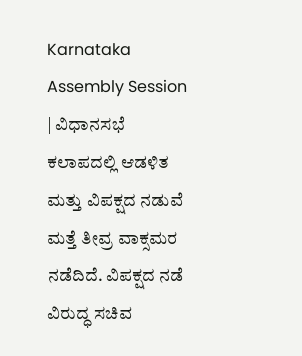Karnataka Assembly Session | ವಿಧಾನಸಭೆ ಕಲಾಪದಲ್ಲಿ ಆಡಳಿತ ಮತ್ತು ವಿಪಕ್ಷದ ನಡುವೆ ಮತ್ತೆ ತೀವ್ರ ವಾಕ್ಸಮರ ನಡೆದಿದೆ. ವಿಪಕ್ಷದ ನಡೆ ವಿರುದ್ಧ ಸಚಿವ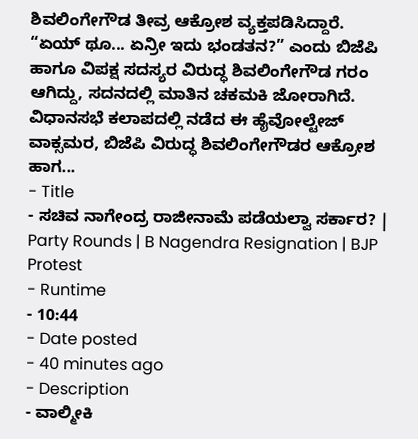ಶಿವಲಿಂಗೇಗೌಡ ತೀವ್ರ ಆಕ್ರೋಶ ವ್ಯಕ್ತಪಡಿಸಿದ್ದಾರೆ.
“ಏಯ್ ಥೂ... ಏನ್ರೀ ಇದು ಭಂಡತನ?” ಎಂದು ಬಿಜೆಪಿ ಹಾಗೂ ವಿಪಕ್ಷ ಸದಸ್ಯರ ವಿರುದ್ಧ ಶಿವಲಿಂಗೇಗೌಡ ಗರಂ ಆಗಿದ್ದು, ಸದನದಲ್ಲಿ ಮಾತಿನ ಚಕಮಕಿ ಜೋರಾಗಿದೆ.
ವಿಧಾನಸಭೆ ಕಲಾಪದಲ್ಲಿ ನಡೆದ ಈ ಹೈವೋಲ್ಟೇಜ್ ವಾಕ್ಸಮರ, ಬಿಜೆಪಿ ವಿರುದ್ಧ ಶಿವಲಿಂಗೇಗೌಡರ ಆಕ್ರೋಶ ಹಾಗ...
- Title
- ಸಚಿವ ನಾಗೇಂದ್ರ ರಾಜೀನಾಮೆ ಪಡೆಯಲ್ವಾ ಸರ್ಕಾರ? | Party Rounds | B Nagendra Resignation | BJP Protest
- Runtime
- 10:44
- Date posted
- 40 minutes ago
- Description
- ವಾಲ್ಮೀಕಿ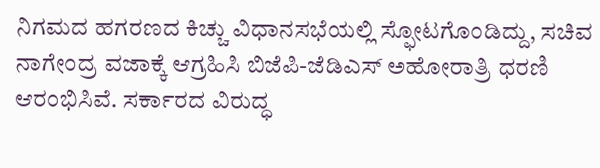ನಿಗಮದ ಹಗರಣದ ಕಿಚ್ಚು ವಿಧಾನಸಭೆಯಲ್ಲಿ ಸ್ಫೋಟಗೊಂಡಿದ್ದು, ಸಚಿವ ನಾಗೇಂದ್ರ ವಜಾಕ್ಕೆ ಆಗ್ರಹಿಸಿ ಬಿಜೆಪಿ-ಜೆಡಿಎಸ್ ಅಹೋರಾತ್ರಿ ಧರಣಿ ಆರಂಭಿಸಿವೆ. ಸರ್ಕಾರದ ವಿರುದ್ಧ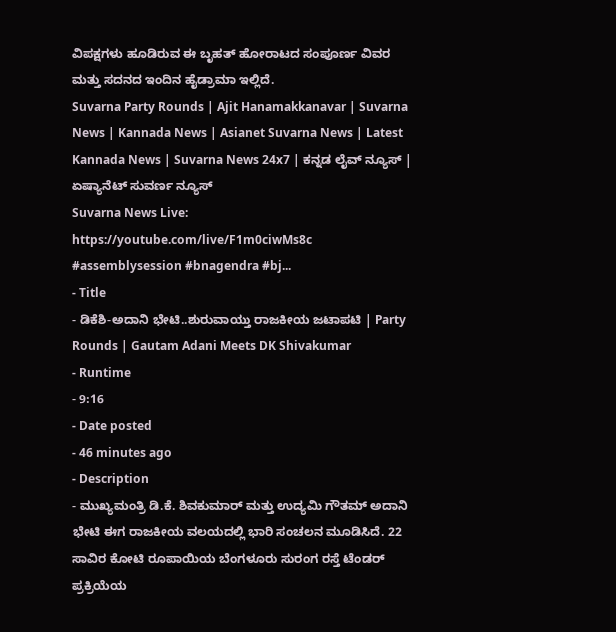ವಿಪಕ್ಷಗಳು ಹೂಡಿರುವ ಈ ಬೃಹತ್ ಹೋರಾಟದ ಸಂಪೂರ್ಣ ವಿವರ ಮತ್ತು ಸದನದ ಇಂದಿನ ಹೈಡ್ರಾಮಾ ಇಲ್ಲಿದೆ.
Suvarna Party Rounds | Ajit Hanamakkanavar | Suvarna News | Kannada News | Asianet Suvarna News | Latest Kannada News | Suvarna News 24x7 | ಕನ್ನಡ ಲೈವ್ ನ್ಯೂಸ್ | ಏಷ್ಯಾನೆಟ್ ಸುವರ್ಣ ನ್ಯೂಸ್
Suvarna News Live: https://youtube.com/live/F1m0ciwMs8c
#assemblysession #bnagendra #bj...
- Title
- ಡಿಕೆಶಿ-ಅದಾನಿ ಭೇಟಿ..ಶುರುವಾಯ್ತು ರಾಜಕೀಯ ಜಟಾಪಟಿ | Party Rounds | Gautam Adani Meets DK Shivakumar
- Runtime
- 9:16
- Date posted
- 46 minutes ago
- Description
- ಮುಖ್ಯಮಂತ್ರಿ ಡಿ.ಕೆ. ಶಿವಕುಮಾರ್ ಮತ್ತು ಉದ್ಯಮಿ ಗೌತಮ್ ಅದಾನಿ ಭೇಟಿ ಈಗ ರಾಜಕೀಯ ವಲಯದಲ್ಲಿ ಭಾರಿ ಸಂಚಲನ ಮೂಡಿಸಿದೆ. 22 ಸಾವಿರ ಕೋಟಿ ರೂಪಾಯಿಯ ಬೆಂಗಳೂರು ಸುರಂಗ ರಸ್ತೆ ಟೆಂಡರ್ ಪ್ರಕ್ರಿಯೆಯ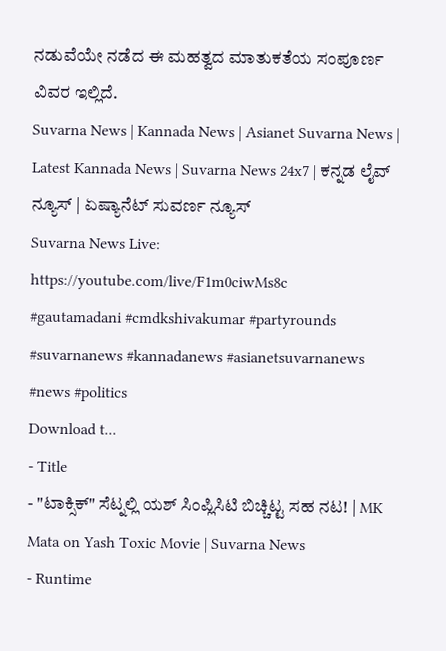ನಡುವೆಯೇ ನಡೆದ ಈ ಮಹತ್ವದ ಮಾತುಕತೆಯ ಸಂಪೂರ್ಣ ವಿವರ ಇಲ್ಲಿದೆ.
Suvarna News | Kannada News | Asianet Suvarna News | Latest Kannada News | Suvarna News 24x7 | ಕನ್ನಡ ಲೈವ್ ನ್ಯೂಸ್ | ಏಷ್ಯಾನೆಟ್ ಸುವರ್ಣ ನ್ಯೂಸ್
Suvarna News Live: https://youtube.com/live/F1m0ciwMs8c
#gautamadani #cmdkshivakumar #partyrounds #suvarnanews #kannadanews #asianetsuvarnanews #news #politics
Download t...
- Title
- "ಟಾಕ್ಸಿಕ್" ಸೆಟ್ನಲ್ಲಿ ಯಶ್ ಸಿಂಪ್ಲಿಸಿಟಿ ಬಿಚ್ಚಿಟ್ಟ ಸಹ ನಟ! | MK Mata on Yash Toxic Movie | Suvarna News
- Runtime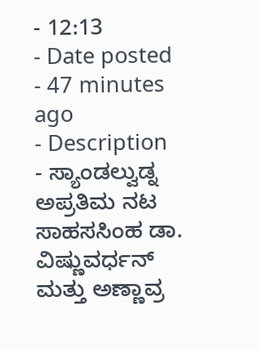- 12:13
- Date posted
- 47 minutes ago
- Description
- ಸ್ಯಾಂಡಲ್ವುಡ್ನ ಅಪ್ರತಿಮ ನಟ ಸಾಹಸಸಿಂಹ ಡಾ. ವಿಷ್ಣುವರ್ಧನ್ ಮತ್ತು ಅಣ್ಣಾವ್ರ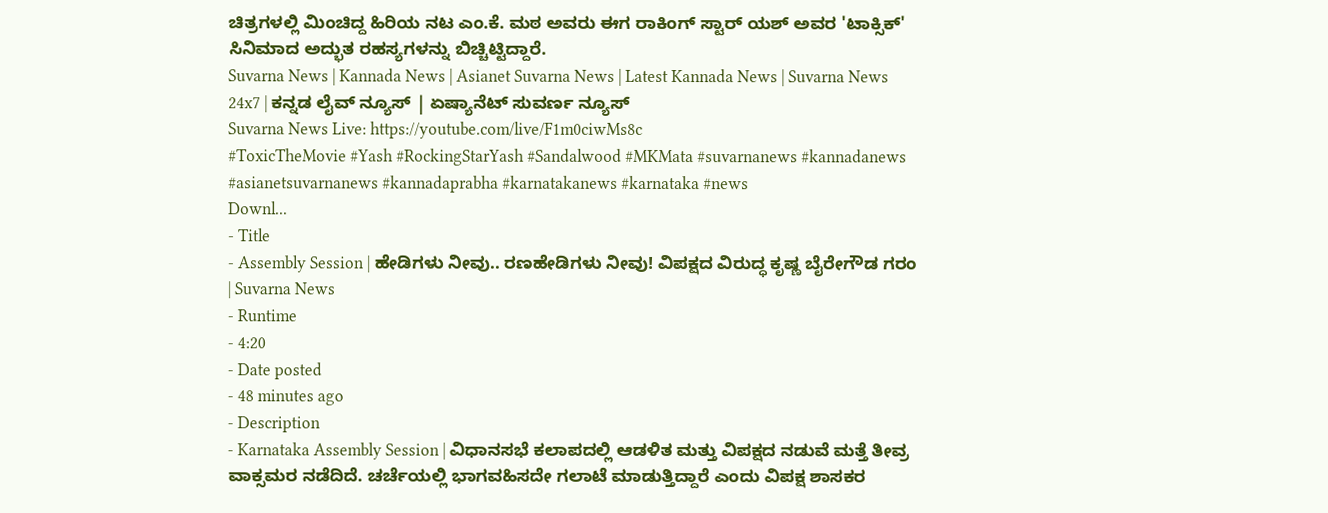ಚಿತ್ರಗಳಲ್ಲಿ ಮಿಂಚಿದ್ದ ಹಿರಿಯ ನಟ ಎಂ.ಕೆ. ಮಠ ಅವರು ಈಗ ರಾಕಿಂಗ್ ಸ್ಟಾರ್ ಯಶ್ ಅವರ 'ಟಾಕ್ಸಿಕ್' ಸಿನಿಮಾದ ಅದ್ಭುತ ರಹಸ್ಯಗಳನ್ನು ಬಿಚ್ಚಿಟ್ಟಿದ್ದಾರೆ.
Suvarna News | Kannada News | Asianet Suvarna News | Latest Kannada News | Suvarna News 24x7 | ಕನ್ನಡ ಲೈವ್ ನ್ಯೂಸ್ | ಏಷ್ಯಾನೆಟ್ ಸುವರ್ಣ ನ್ಯೂಸ್
Suvarna News Live: https://youtube.com/live/F1m0ciwMs8c
#ToxicTheMovie #Yash #RockingStarYash #Sandalwood #MKMata #suvarnanews #kannadanews #asianetsuvarnanews #kannadaprabha #karnatakanews #karnataka #news
Downl...
- Title
- Assembly Session | ಹೇಡಿಗಳು ನೀವು.. ರಣಹೇಡಿಗಳು ನೀವು! ವಿಪಕ್ಷದ ವಿರುದ್ಧ ಕೃಷ್ಣ ಬೈರೇಗೌಡ ಗರಂ | Suvarna News
- Runtime
- 4:20
- Date posted
- 48 minutes ago
- Description
- Karnataka Assembly Session | ವಿಧಾನಸಭೆ ಕಲಾಪದಲ್ಲಿ ಆಡಳಿತ ಮತ್ತು ವಿಪಕ್ಷದ ನಡುವೆ ಮತ್ತೆ ತೀವ್ರ ವಾಕ್ಸಮರ ನಡೆದಿದೆ. ಚರ್ಚೆಯಲ್ಲಿ ಭಾಗವಹಿಸದೇ ಗಲಾಟೆ ಮಾಡುತ್ತಿದ್ದಾರೆ ಎಂದು ವಿಪಕ್ಷ ಶಾಸಕರ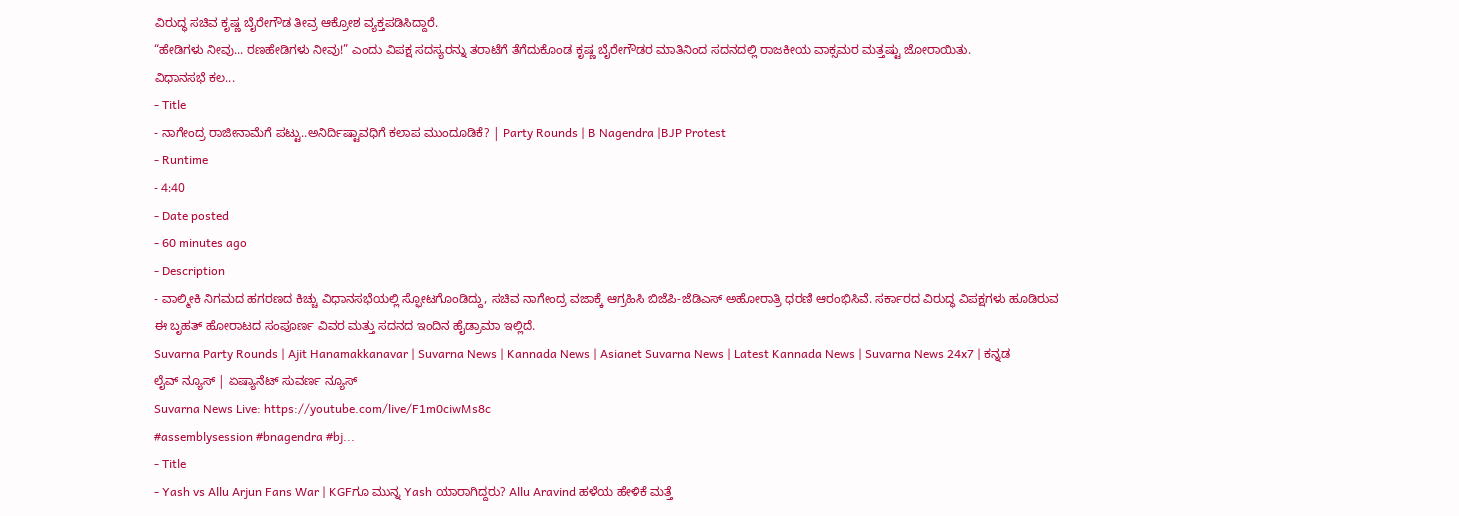ವಿರುದ್ಧ ಸಚಿವ ಕೃಷ್ಣ ಬೈರೇಗೌಡ ತೀವ್ರ ಆಕ್ರೋಶ ವ್ಯಕ್ತಪಡಿಸಿದ್ದಾರೆ.
“ಹೇಡಿಗಳು ನೀವು... ರಣಹೇಡಿಗಳು ನೀವು!” ಎಂದು ವಿಪಕ್ಷ ಸದಸ್ಯರನ್ನು ತರಾಟೆಗೆ ತೆಗೆದುಕೊಂಡ ಕೃಷ್ಣ ಬೈರೇಗೌಡರ ಮಾತಿನಿಂದ ಸದನದಲ್ಲಿ ರಾಜಕೀಯ ವಾಕ್ಸಮರ ಮತ್ತಷ್ಟು ಜೋರಾಯಿತು.
ವಿಧಾನಸಭೆ ಕಲ...
- Title
- ನಾಗೇಂದ್ರ ರಾಜೀನಾಮೆಗೆ ಪಟ್ಟು..ಅನಿರ್ದಿಷ್ಟಾವಧಿಗೆ ಕಲಾಪ ಮುಂದೂಡಿಕೆ? | Party Rounds | B Nagendra |BJP Protest
- Runtime
- 4:40
- Date posted
- 60 minutes ago
- Description
- ವಾಲ್ಮೀಕಿ ನಿಗಮದ ಹಗರಣದ ಕಿಚ್ಚು ವಿಧಾನಸಭೆಯಲ್ಲಿ ಸ್ಫೋಟಗೊಂಡಿದ್ದು, ಸಚಿವ ನಾಗೇಂದ್ರ ವಜಾಕ್ಕೆ ಆಗ್ರಹಿಸಿ ಬಿಜೆಪಿ-ಜೆಡಿಎಸ್ ಅಹೋರಾತ್ರಿ ಧರಣಿ ಆರಂಭಿಸಿವೆ. ಸರ್ಕಾರದ ವಿರುದ್ಧ ವಿಪಕ್ಷಗಳು ಹೂಡಿರುವ ಈ ಬೃಹತ್ ಹೋರಾಟದ ಸಂಪೂರ್ಣ ವಿವರ ಮತ್ತು ಸದನದ ಇಂದಿನ ಹೈಡ್ರಾಮಾ ಇಲ್ಲಿದೆ.
Suvarna Party Rounds | Ajit Hanamakkanavar | Suvarna News | Kannada News | Asianet Suvarna News | Latest Kannada News | Suvarna News 24x7 | ಕನ್ನಡ ಲೈವ್ ನ್ಯೂಸ್ | ಏಷ್ಯಾನೆಟ್ ಸುವರ್ಣ ನ್ಯೂಸ್
Suvarna News Live: https://youtube.com/live/F1m0ciwMs8c
#assemblysession #bnagendra #bj...
- Title
- Yash vs Allu Arjun Fans War | KGFಗೂ ಮುನ್ನ Yash ಯಾರಾಗಿದ್ದರು? Allu Aravind ಹಳೆಯ ಹೇಳಿಕೆ ಮತ್ತೆ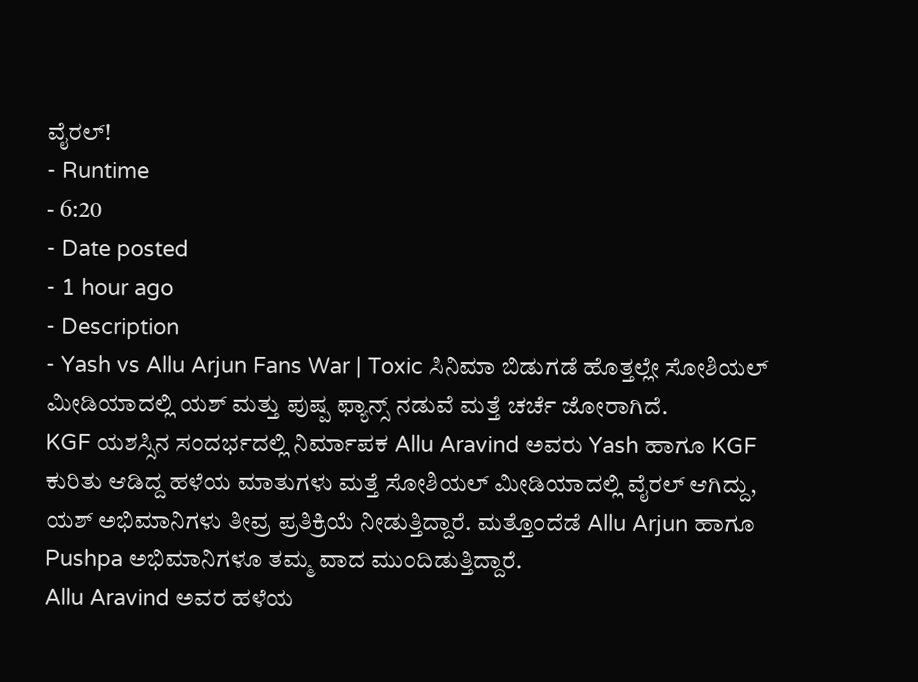ವೈರಲ್!
- Runtime
- 6:20
- Date posted
- 1 hour ago
- Description
- Yash vs Allu Arjun Fans War | Toxic ಸಿನಿಮಾ ಬಿಡುಗಡೆ ಹೊತ್ತಲ್ಲೇ ಸೋಶಿಯಲ್ ಮೀಡಿಯಾದಲ್ಲಿ ಯಶ್ ಮತ್ತು ಪುಷ್ಪ ಫ್ಯಾನ್ಸ್ ನಡುವೆ ಮತ್ತೆ ಚರ್ಚೆ ಜೋರಾಗಿದೆ.
KGF ಯಶಸ್ಸಿನ ಸಂದರ್ಭದಲ್ಲಿ ನಿರ್ಮಾಪಕ Allu Aravind ಅವರು Yash ಹಾಗೂ KGF ಕುರಿತು ಆಡಿದ್ದ ಹಳೆಯ ಮಾತುಗಳು ಮತ್ತೆ ಸೋಶಿಯಲ್ ಮೀಡಿಯಾದಲ್ಲಿ ವೈರಲ್ ಆಗಿದ್ದು, ಯಶ್ ಅಭಿಮಾನಿಗಳು ತೀವ್ರ ಪ್ರತಿಕ್ರಿಯೆ ನೀಡುತ್ತಿದ್ದಾರೆ. ಮತ್ತೊಂದೆಡೆ Allu Arjun ಹಾಗೂ Pushpa ಅಭಿಮಾನಿಗಳೂ ತಮ್ಮ ವಾದ ಮುಂದಿಡುತ್ತಿದ್ದಾರೆ.
Allu Aravind ಅವರ ಹಳೆಯ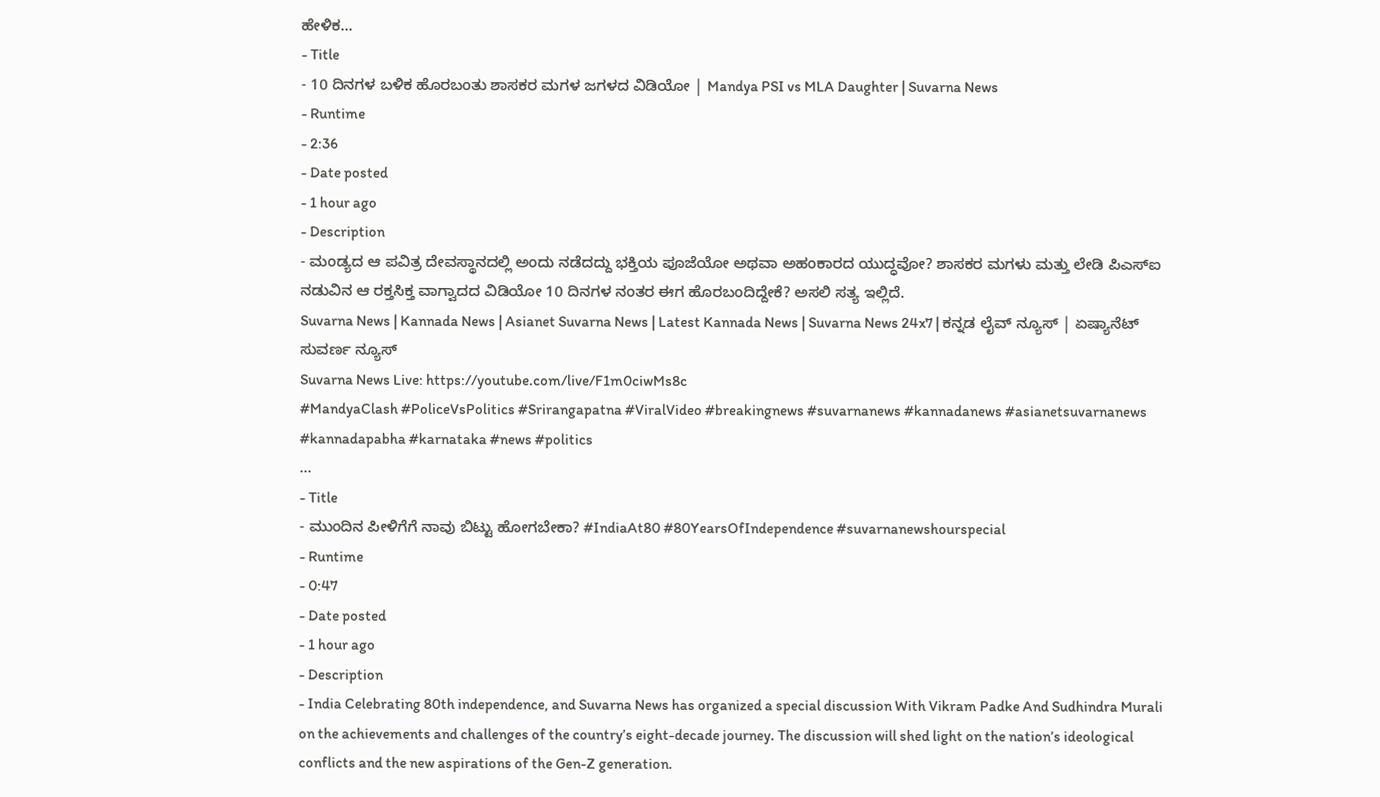ಹೇಳಿಕ...
- Title
- 10 ದಿನಗಳ ಬಳಿಕ ಹೊರಬಂತು ಶಾಸಕರ ಮಗಳ ಜಗಳದ ವಿಡಿಯೋ | Mandya PSI vs MLA Daughter | Suvarna News
- Runtime
- 2:36
- Date posted
- 1 hour ago
- Description
- ಮಂಡ್ಯದ ಆ ಪವಿತ್ರ ದೇವಸ್ಥಾನದಲ್ಲಿ ಅಂದು ನಡೆದದ್ದು ಭಕ್ತಿಯ ಪೂಜೆಯೋ ಅಥವಾ ಅಹಂಕಾರದ ಯುದ್ಧವೋ? ಶಾಸಕರ ಮಗಳು ಮತ್ತು ಲೇಡಿ ಪಿಎಸ್ಐ ನಡುವಿನ ಆ ರಕ್ತಸಿಕ್ತ ವಾಗ್ವಾದದ ವಿಡಿಯೋ 10 ದಿನಗಳ ನಂತರ ಈಗ ಹೊರಬಂದಿದ್ದೇಕೆ? ಅಸಲಿ ಸತ್ಯ ಇಲ್ಲಿದೆ.
Suvarna News | Kannada News | Asianet Suvarna News | Latest Kannada News | Suvarna News 24x7 | ಕನ್ನಡ ಲೈವ್ ನ್ಯೂಸ್ | ಏಷ್ಯಾನೆಟ್ ಸುವರ್ಣ ನ್ಯೂಸ್
Suvarna News Live: https://youtube.com/live/F1m0ciwMs8c
#MandyaClash #PoliceVsPolitics #Srirangapatna #ViralVideo #breakingnews #suvarnanews #kannadanews #asianetsuvarnanews #kannadapabha #karnataka #news #politics
...
- Title
- ಮುಂದಿನ ಪೀಳಿಗೆಗೆ ನಾವು ಬಿಟ್ಟು ಹೋಗಬೇಕಾ? #IndiaAt80 #80YearsOfIndependence #suvarnanewshourspecial
- Runtime
- 0:47
- Date posted
- 1 hour ago
- Description
- India Celebrating 80th independence, and Suvarna News has organized a special discussion With Vikram Padke And Sudhindra Murali on the achievements and challenges of the country’s eight-decade journey. The discussion will shed light on the nation’s ideological conflicts and the new aspirations of the Gen-Z generation.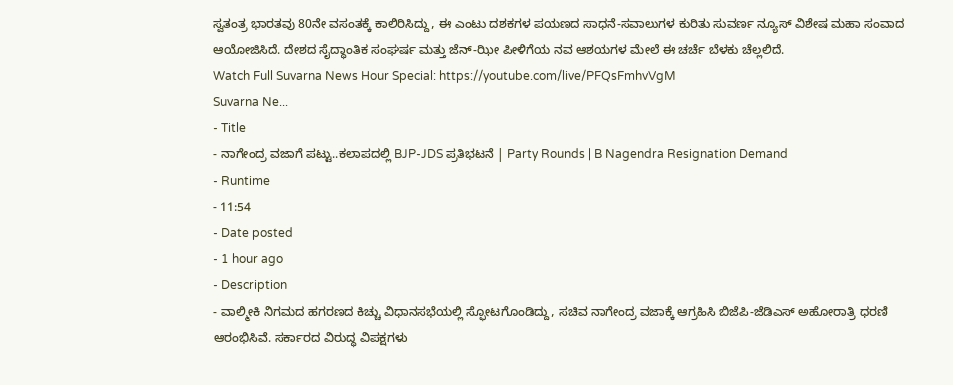ಸ್ವತಂತ್ರ ಭಾರತವು 80ನೇ ವಸಂತಕ್ಕೆ ಕಾಲಿರಿಸಿದ್ದು, ಈ ಎಂಟು ದಶಕಗಳ ಪಯಣದ ಸಾಧನೆ-ಸವಾಲುಗಳ ಕುರಿತು ಸುವರ್ಣ ನ್ಯೂಸ್ ವಿಶೇಷ ಮಹಾ ಸಂವಾದ ಆಯೋಜಿಸಿದೆ. ದೇಶದ ಸೈದ್ಧಾಂತಿಕ ಸಂಘರ್ಷ ಮತ್ತು ಜೆನ್-ಝೀ ಪೀಳಿಗೆಯ ನವ ಆಶಯಗಳ ಮೇಲೆ ಈ ಚರ್ಚೆ ಬೆಳಕು ಚೆಲ್ಲಲಿದೆ.
Watch Full Suvarna News Hour Special: https://youtube.com/live/PFQsFmhvVgM
Suvarna Ne...
- Title
- ನಾಗೇಂದ್ರ ವಜಾಗೆ ಪಟ್ಟು..ಕಲಾಪದಲ್ಲಿ BJP-JDS ಪ್ರತಿಭಟನೆ | Party Rounds | B Nagendra Resignation Demand
- Runtime
- 11:54
- Date posted
- 1 hour ago
- Description
- ವಾಲ್ಮೀಕಿ ನಿಗಮದ ಹಗರಣದ ಕಿಚ್ಚು ವಿಧಾನಸಭೆಯಲ್ಲಿ ಸ್ಫೋಟಗೊಂಡಿದ್ದು, ಸಚಿವ ನಾಗೇಂದ್ರ ವಜಾಕ್ಕೆ ಆಗ್ರಹಿಸಿ ಬಿಜೆಪಿ-ಜೆಡಿಎಸ್ ಅಹೋರಾತ್ರಿ ಧರಣಿ ಆರಂಭಿಸಿವೆ. ಸರ್ಕಾರದ ವಿರುದ್ಧ ವಿಪಕ್ಷಗಳು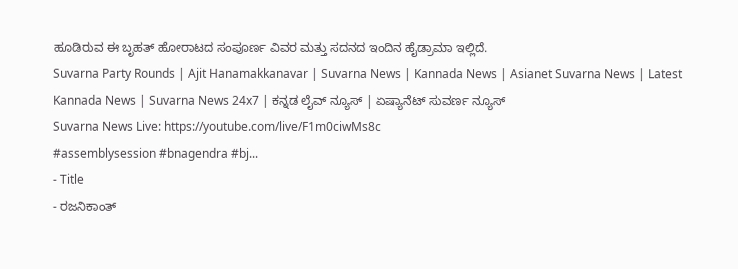ಹೂಡಿರುವ ಈ ಬೃಹತ್ ಹೋರಾಟದ ಸಂಪೂರ್ಣ ವಿವರ ಮತ್ತು ಸದನದ ಇಂದಿನ ಹೈಡ್ರಾಮಾ ಇಲ್ಲಿದೆ.
Suvarna Party Rounds | Ajit Hanamakkanavar | Suvarna News | Kannada News | Asianet Suvarna News | Latest Kannada News | Suvarna News 24x7 | ಕನ್ನಡ ಲೈವ್ ನ್ಯೂಸ್ | ಏಷ್ಯಾನೆಟ್ ಸುವರ್ಣ ನ್ಯೂಸ್
Suvarna News Live: https://youtube.com/live/F1m0ciwMs8c
#assemblysession #bnagendra #bj...
- Title
- ರಜನಿಕಾಂತ್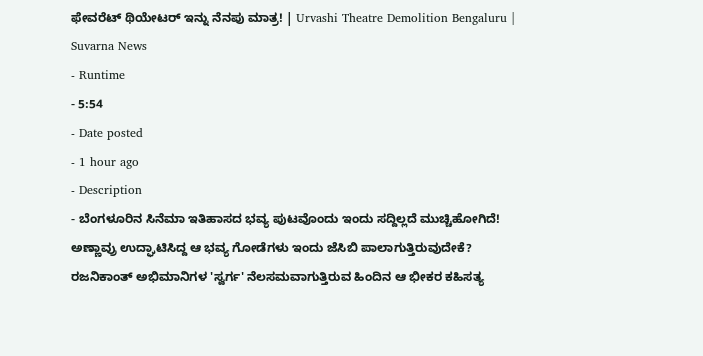ಫೇವರೆಟ್ ಥಿಯೇಟರ್ ಇನ್ನು ನೆನಪು ಮಾತ್ರ! | Urvashi Theatre Demolition Bengaluru | Suvarna News
- Runtime
- 5:54
- Date posted
- 1 hour ago
- Description
- ಬೆಂಗಳೂರಿನ ಸಿನೆಮಾ ಇತಿಹಾಸದ ಭವ್ಯ ಪುಟವೊಂದು ಇಂದು ಸದ್ದಿಲ್ಲದೆ ಮುಚ್ಚಿಹೋಗಿದೆ! ಅಣ್ಣಾವ್ರು ಉದ್ಘಾಟಿಸಿದ್ದ ಆ ಭವ್ಯ ಗೋಡೆಗಳು ಇಂದು ಜೆಸಿಬಿ ಪಾಲಾಗುತ್ತಿರುವುದೇಕೆ? ರಜನಿಕಾಂತ್ ಅಭಿಮಾನಿಗಳ 'ಸ್ವರ್ಗ' ನೆಲಸಮವಾಗುತ್ತಿರುವ ಹಿಂದಿನ ಆ ಭೀಕರ ಕಹಿಸತ್ಯ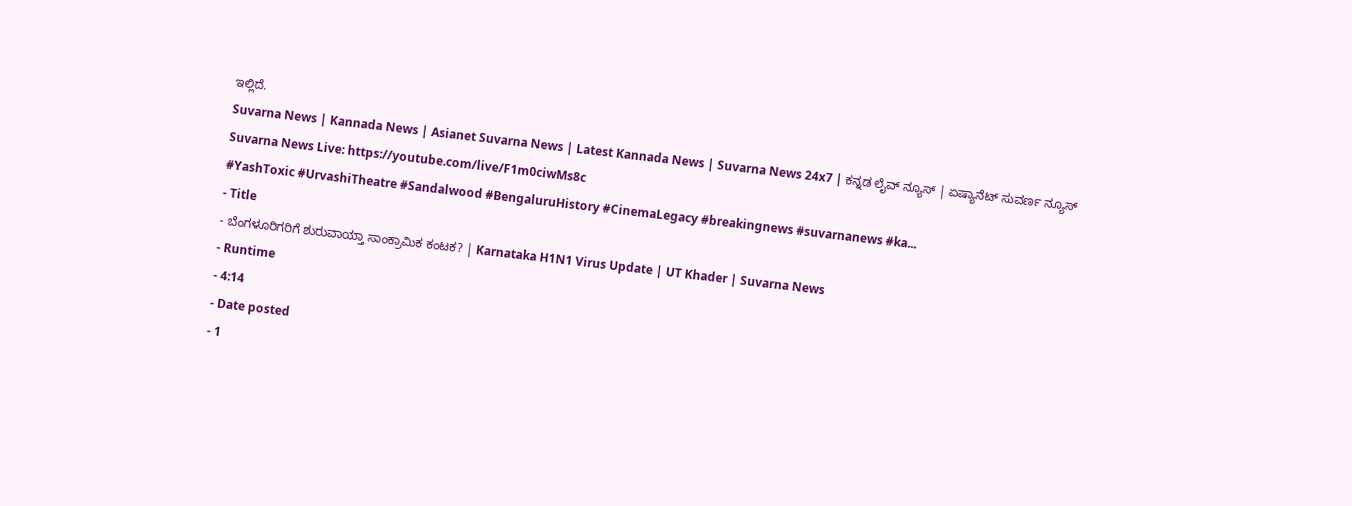ಇಲ್ಲಿದೆ.
Suvarna News | Kannada News | Asianet Suvarna News | Latest Kannada News | Suvarna News 24x7 | ಕನ್ನಡ ಲೈವ್ ನ್ಯೂಸ್ | ಏಷ್ಯಾನೆಟ್ ಸುವರ್ಣ ನ್ಯೂಸ್
Suvarna News Live: https://youtube.com/live/F1m0ciwMs8c
#YashToxic #UrvashiTheatre #Sandalwood #BengaluruHistory #CinemaLegacy #breakingnews #suvarnanews #ka...
- Title
- ಬೆಂಗಳೂರಿಗರಿಗೆ ಶುರುವಾಯ್ತಾ ಸಾಂಕ್ರಾಮಿಕ ಕಂಟಕ? | Karnataka H1N1 Virus Update | UT Khader | Suvarna News
- Runtime
- 4:14
- Date posted
- 1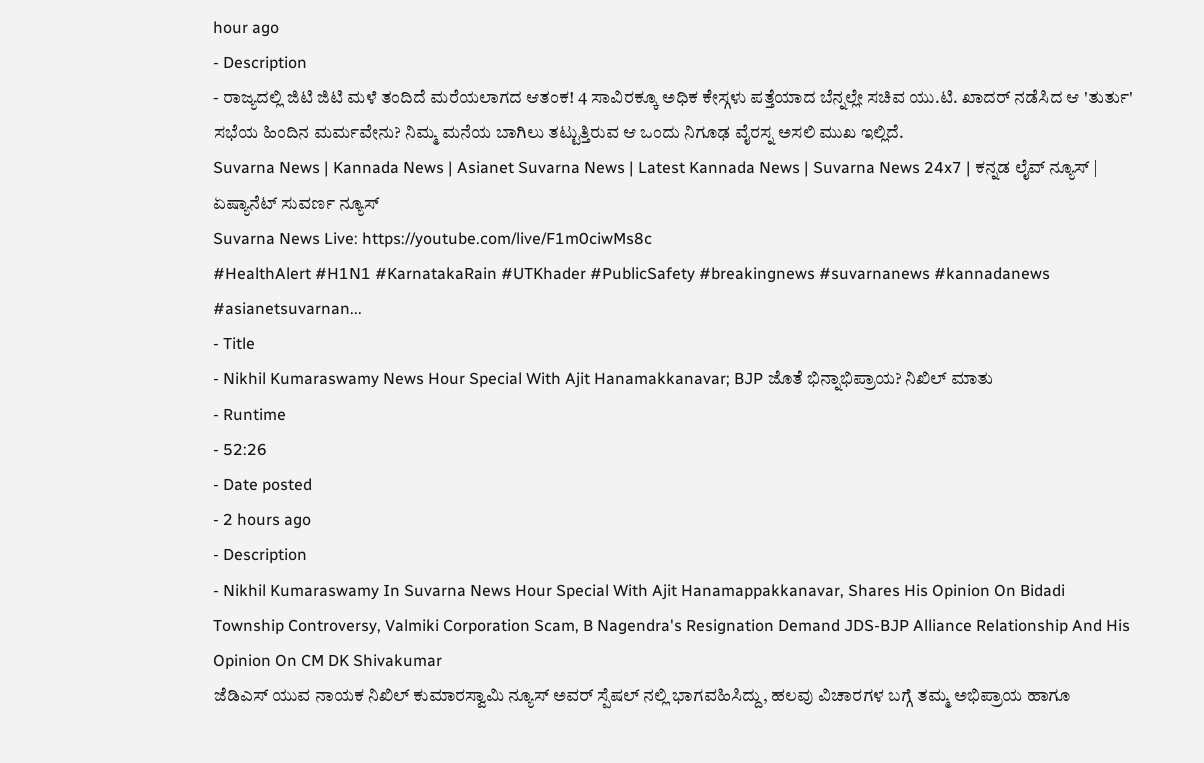hour ago
- Description
- ರಾಜ್ಯದಲ್ಲಿ ಜಿಟಿ ಜಿಟಿ ಮಳೆ ತಂದಿದೆ ಮರೆಯಲಾಗದ ಆತಂಕ! 4 ಸಾವಿರಕ್ಕೂ ಅಧಿಕ ಕೇಸ್ಗಳು ಪತ್ತೆಯಾದ ಬೆನ್ನಲ್ಲೇ ಸಚಿವ ಯು.ಟಿ. ಖಾದರ್ ನಡೆಸಿದ ಆ 'ತುರ್ತು' ಸಭೆಯ ಹಿಂದಿನ ಮರ್ಮವೇನು? ನಿಮ್ಮ ಮನೆಯ ಬಾಗಿಲು ತಟ್ಟುತ್ತಿರುವ ಆ ಒಂದು ನಿಗೂಢ ವೈರಸ್ನ ಅಸಲಿ ಮುಖ ಇಲ್ಲಿದೆ.
Suvarna News | Kannada News | Asianet Suvarna News | Latest Kannada News | Suvarna News 24x7 | ಕನ್ನಡ ಲೈವ್ ನ್ಯೂಸ್ | ಏಷ್ಯಾನೆಟ್ ಸುವರ್ಣ ನ್ಯೂಸ್
Suvarna News Live: https://youtube.com/live/F1m0ciwMs8c
#HealthAlert #H1N1 #KarnatakaRain #UTKhader #PublicSafety #breakingnews #suvarnanews #kannadanews #asianetsuvarnan...
- Title
- Nikhil Kumaraswamy News Hour Special With Ajit Hanamakkanavar; BJP ಜೊತೆ ಭಿನ್ನಾಭಿಪ್ರಾಯ? ನಿಖಿಲ್ ಮಾತು
- Runtime
- 52:26
- Date posted
- 2 hours ago
- Description
- Nikhil Kumaraswamy In Suvarna News Hour Special With Ajit Hanamappakkanavar, Shares His Opinion On Bidadi Township Controversy, Valmiki Corporation Scam, B Nagendra's Resignation Demand JDS-BJP Alliance Relationship And His Opinion On CM DK Shivakumar
ಜೆಡಿಎಸ್ ಯುವ ನಾಯಕ ನಿಖಿಲ್ ಕುಮಾರಸ್ವಾಮಿ ನ್ಯೂಸ್ ಅವರ್ ಸ್ಪೆಷಲ್ ನಲ್ಲಿ ಭಾಗವಹಿಸಿದ್ದು, ಹಲವು ವಿಚಾರಗಳ ಬಗ್ಗೆ ತಮ್ಮ ಅಭಿಪ್ರಾಯ ಹಾಗೂ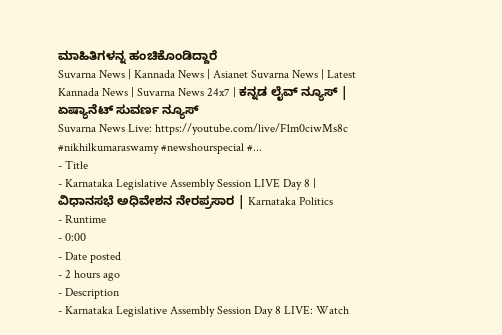ಮಾಹಿತಿಗಳನ್ನ ಹಂಚಿಕೊಂಡಿದ್ದಾರೆ
Suvarna News | Kannada News | Asianet Suvarna News | Latest Kannada News | Suvarna News 24x7 | ಕನ್ನಡ ಲೈವ್ ನ್ಯೂಸ್ | ಏಷ್ಯಾನೆಟ್ ಸುವರ್ಣ ನ್ಯೂಸ್
Suvarna News Live: https://youtube.com/live/F1m0ciwMs8c
#nikhilkumaraswamy #newshourspecial #...
- Title
- Karnataka Legislative Assembly Session LIVE Day 8 | ವಿಧಾನಸಭೆ ಅಧಿವೇಶನ ನೇರಪ್ರಸಾರ | Karnataka Politics
- Runtime
- 0:00
- Date posted
- 2 hours ago
- Description
- Karnataka Legislative Assembly Session Day 8 LIVE: Watch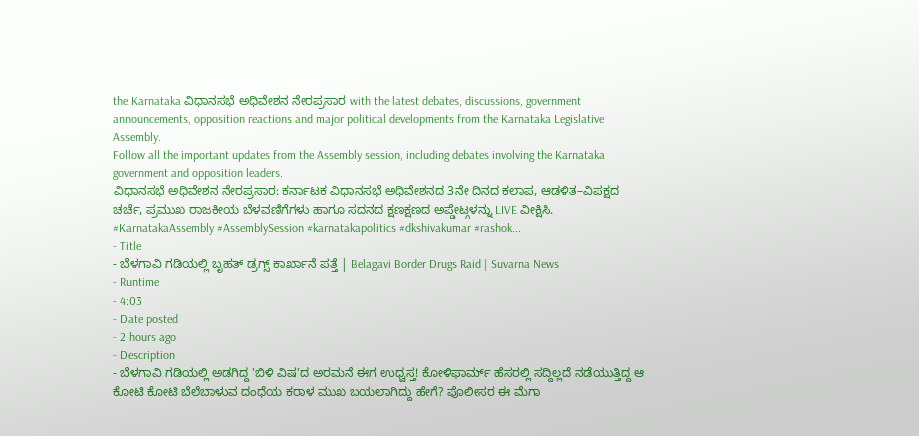the Karnataka ವಿಧಾನಸಭೆ ಅಧಿವೇಶನ ನೇರಪ್ರಸಾರ with the latest debates, discussions, government announcements, opposition reactions and major political developments from the Karnataka Legislative Assembly.
Follow all the important updates from the Assembly session, including debates involving the Karnataka government and opposition leaders.
ವಿಧಾನಸಭೆ ಅಧಿವೇಶನ ನೇರಪ್ರಸಾರ: ಕರ್ನಾಟಕ ವಿಧಾನಸಭೆ ಅಧಿವೇಶನದ 3ನೇ ದಿನದ ಕಲಾಪ, ಆಡಳಿತ–ವಿಪಕ್ಷದ ಚರ್ಚೆ, ಪ್ರಮುಖ ರಾಜಕೀಯ ಬೆಳವಣಿಗೆಗಳು ಹಾಗೂ ಸದನದ ಕ್ಷಣಕ್ಷಣದ ಅಪ್ಡೇಟ್ಗಳನ್ನು LIVE ವೀಕ್ಷಿಸಿ.
#KarnatakaAssembly #AssemblySession #karnatakapolitics #dkshivakumar #rashok...
- Title
- ಬೆಳಗಾವಿ ಗಡಿಯಲ್ಲಿ ಬೃಹತ್ ಡ್ರಗ್ಸ್ ಕಾರ್ಖಾನೆ ಪತ್ತೆ | Belagavi Border Drugs Raid | Suvarna News
- Runtime
- 4:03
- Date posted
- 2 hours ago
- Description
- ಬೆಳಗಾವಿ ಗಡಿಯಲ್ಲಿ ಅಡಗಿದ್ದ 'ಬಿಳಿ ವಿಷ'ದ ಅರಮನೆ ಈಗ ಉಧ್ವಸ್ತ! ಕೋಳಿಫಾರ್ಮ್ ಹೆಸರಲ್ಲಿ ಸದ್ದಿಲ್ಲದೆ ನಡೆಯುತ್ತಿದ್ದ ಆ ಕೋಟಿ ಕೋಟಿ ಬೆಲೆಬಾಳುವ ದಂಧೆಯ ಕರಾಳ ಮುಖ ಬಯಲಾಗಿದ್ದು ಹೇಗೆ? ಪೊಲೀಸರ ಈ ಮೆಗಾ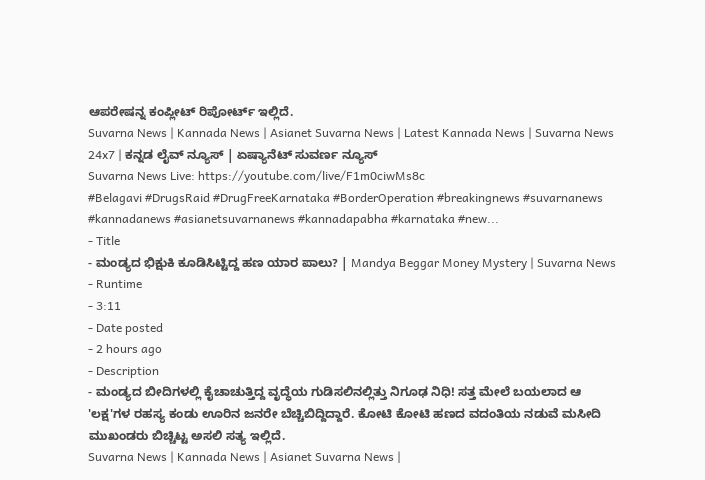ಆಪರೇಷನ್ನ ಕಂಪ್ಲೀಟ್ ರಿಪೋರ್ಟ್ ಇಲ್ಲಿದೆ.
Suvarna News | Kannada News | Asianet Suvarna News | Latest Kannada News | Suvarna News 24x7 | ಕನ್ನಡ ಲೈವ್ ನ್ಯೂಸ್ | ಏಷ್ಯಾನೆಟ್ ಸುವರ್ಣ ನ್ಯೂಸ್
Suvarna News Live: https://youtube.com/live/F1m0ciwMs8c
#Belagavi #DrugsRaid #DrugFreeKarnataka #BorderOperation #breakingnews #suvarnanews #kannadanews #asianetsuvarnanews #kannadapabha #karnataka #new...
- Title
- ಮಂಡ್ಯದ ಭಿಕ್ಷುಕಿ ಕೂಡಿಸಿಟ್ಟಿದ್ದ ಹಣ ಯಾರ ಪಾಲು? | Mandya Beggar Money Mystery | Suvarna News
- Runtime
- 3:11
- Date posted
- 2 hours ago
- Description
- ಮಂಡ್ಯದ ಬೀದಿಗಳಲ್ಲಿ ಕೈಚಾಚುತ್ತಿದ್ದ ವೃದ್ಧೆಯ ಗುಡಿಸಲಿನಲ್ಲಿತ್ತು ನಿಗೂಢ ನಿಧಿ! ಸತ್ತ ಮೇಲೆ ಬಯಲಾದ ಆ 'ಲಕ್ಷ'ಗಳ ರಹಸ್ಯ ಕಂಡು ಊರಿನ ಜನರೇ ಬೆಚ್ಚಿಬಿದ್ದಿದ್ದಾರೆ. ಕೋಟಿ ಕೋಟಿ ಹಣದ ವದಂತಿಯ ನಡುವೆ ಮಸೀದಿ ಮುಖಂಡರು ಬಿಚ್ಚಿಟ್ಟ ಅಸಲಿ ಸತ್ಯ ಇಲ್ಲಿದೆ.
Suvarna News | Kannada News | Asianet Suvarna News |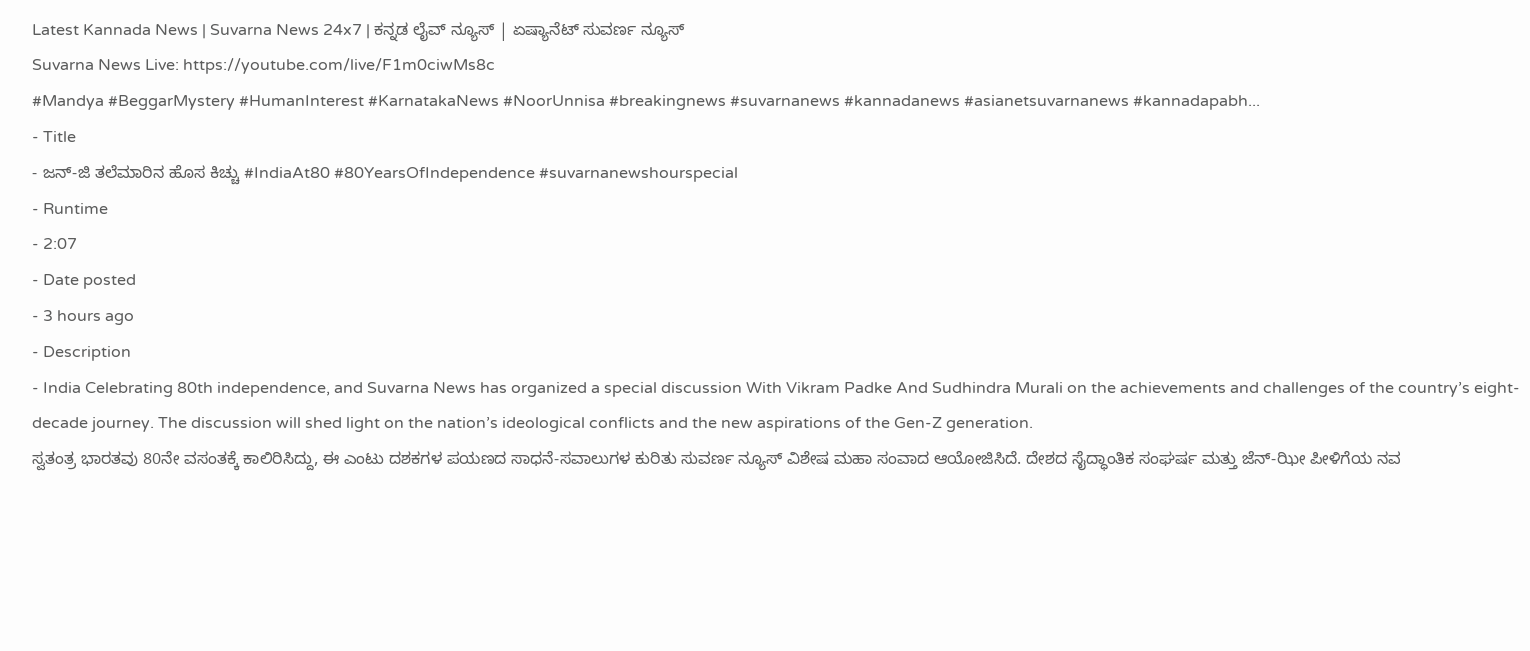Latest Kannada News | Suvarna News 24x7 | ಕನ್ನಡ ಲೈವ್ ನ್ಯೂಸ್ | ಏಷ್ಯಾನೆಟ್ ಸುವರ್ಣ ನ್ಯೂಸ್
Suvarna News Live: https://youtube.com/live/F1m0ciwMs8c
#Mandya #BeggarMystery #HumanInterest #KarnatakaNews #NoorUnnisa #breakingnews #suvarnanews #kannadanews #asianetsuvarnanews #kannadapabh...
- Title
- ಜನ್-ಜಿ ತಲೆಮಾರಿನ ಹೊಸ ಕಿಚ್ಚು #IndiaAt80 #80YearsOfIndependence #suvarnanewshourspecial
- Runtime
- 2:07
- Date posted
- 3 hours ago
- Description
- India Celebrating 80th independence, and Suvarna News has organized a special discussion With Vikram Padke And Sudhindra Murali on the achievements and challenges of the country’s eight-decade journey. The discussion will shed light on the nation’s ideological conflicts and the new aspirations of the Gen-Z generation.
ಸ್ವತಂತ್ರ ಭಾರತವು 80ನೇ ವಸಂತಕ್ಕೆ ಕಾಲಿರಿಸಿದ್ದು, ಈ ಎಂಟು ದಶಕಗಳ ಪಯಣದ ಸಾಧನೆ-ಸವಾಲುಗಳ ಕುರಿತು ಸುವರ್ಣ ನ್ಯೂಸ್ ವಿಶೇಷ ಮಹಾ ಸಂವಾದ ಆಯೋಜಿಸಿದೆ. ದೇಶದ ಸೈದ್ಧಾಂತಿಕ ಸಂಘರ್ಷ ಮತ್ತು ಜೆನ್-ಝೀ ಪೀಳಿಗೆಯ ನವ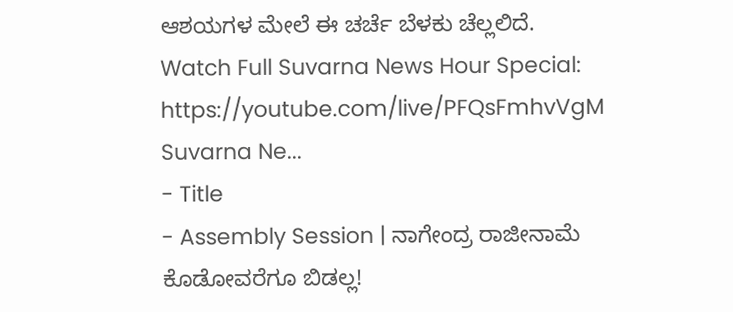ಆಶಯಗಳ ಮೇಲೆ ಈ ಚರ್ಚೆ ಬೆಳಕು ಚೆಲ್ಲಲಿದೆ.
Watch Full Suvarna News Hour Special: https://youtube.com/live/PFQsFmhvVgM
Suvarna Ne...
- Title
- Assembly Session | ನಾಗೇಂದ್ರ ರಾಜೀನಾಮೆ ಕೊಡೋವರೆಗೂ ಬಿಡಲ್ಲ!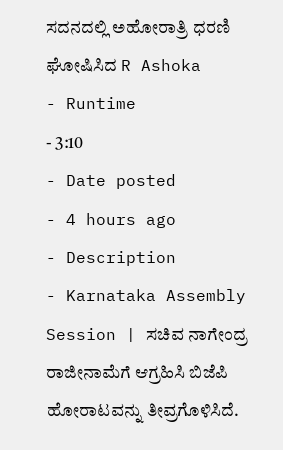ಸದನದಲ್ಲಿ ಅಹೋರಾತ್ರಿ ಧರಣಿ ಘೋಷಿಸಿದ R Ashoka
- Runtime
- 3:10
- Date posted
- 4 hours ago
- Description
- Karnataka Assembly Session | ಸಚಿವ ನಾಗೇಂದ್ರ ರಾಜೀನಾಮೆಗೆ ಆಗ್ರಹಿಸಿ ಬಿಜೆಪಿ ಹೋರಾಟವನ್ನು ತೀವ್ರಗೊಳಿಸಿದೆ.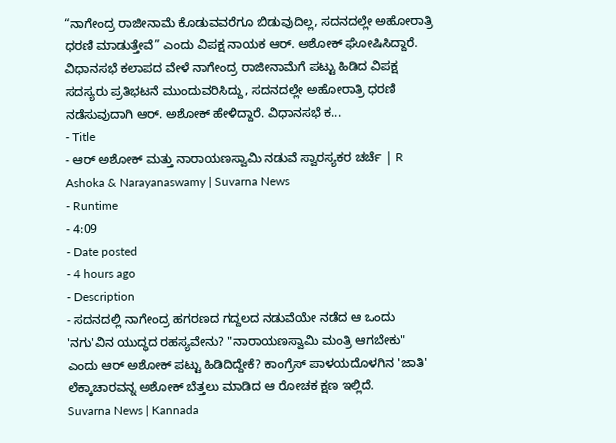“ನಾಗೇಂದ್ರ ರಾಜೀನಾಮೆ ಕೊಡುವವರೆಗೂ ಬಿಡುವುದಿಲ್ಲ, ಸದನದಲ್ಲೇ ಅಹೋರಾತ್ರಿ ಧರಣಿ ಮಾಡುತ್ತೇವೆ” ಎಂದು ವಿಪಕ್ಷ ನಾಯಕ ಆರ್. ಅಶೋಕ್ ಘೋಷಿಸಿದ್ದಾರೆ.
ವಿಧಾನಸಭೆ ಕಲಾಪದ ವೇಳೆ ನಾಗೇಂದ್ರ ರಾಜೀನಾಮೆಗೆ ಪಟ್ಟು ಹಿಡಿದ ವಿಪಕ್ಷ ಸದಸ್ಯರು ಪ್ರತಿಭಟನೆ ಮುಂದುವರಿಸಿದ್ದು, ಸದನದಲ್ಲೇ ಅಹೋರಾತ್ರಿ ಧರಣಿ ನಡೆಸುವುದಾಗಿ ಆರ್. ಅಶೋಕ್ ಹೇಳಿದ್ದಾರೆ. ವಿಧಾನಸಭೆ ಕ...
- Title
- ಆರ್ ಅಶೋಕ್ ಮತ್ತು ನಾರಾಯಣಸ್ವಾಮಿ ನಡುವೆ ಸ್ವಾರಸ್ಯಕರ ಚರ್ಚೆ | R Ashoka & Narayanaswamy | Suvarna News
- Runtime
- 4:09
- Date posted
- 4 hours ago
- Description
- ಸದನದಲ್ಲಿ ನಾಗೇಂದ್ರ ಹಗರಣದ ಗದ್ದಲದ ನಡುವೆಯೇ ನಡೆದ ಆ ಒಂದು 'ನಗು'ವಿನ ಯುದ್ಧದ ರಹಸ್ಯವೇನು? "ನಾರಾಯಣಸ್ವಾಮಿ ಮಂತ್ರಿ ಆಗಬೇಕು" ಎಂದು ಆರ್ ಅಶೋಕ್ ಪಟ್ಟು ಹಿಡಿದಿದ್ದೇಕೆ? ಕಾಂಗ್ರೆಸ್ ಪಾಳಯದೊಳಗಿನ 'ಜಾತಿ' ಲೆಕ್ಕಾಚಾರವನ್ನ ಅಶೋಕ್ ಬೆತ್ತಲು ಮಾಡಿದ ಆ ರೋಚಕ ಕ್ಷಣ ಇಲ್ಲಿದೆ.
Suvarna News | Kannada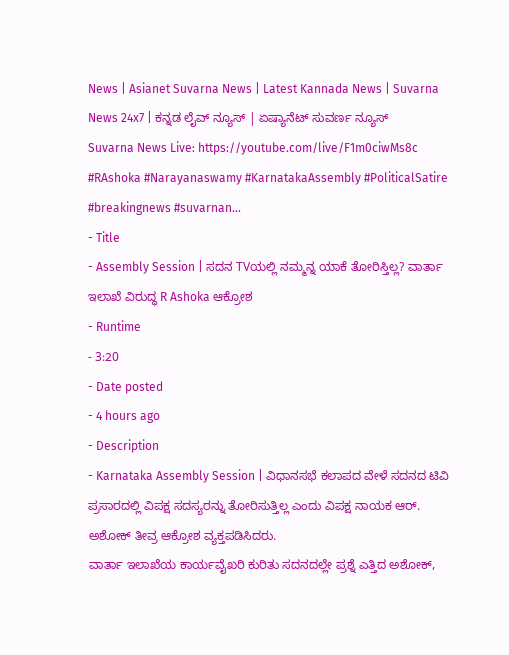News | Asianet Suvarna News | Latest Kannada News | Suvarna News 24x7 | ಕನ್ನಡ ಲೈವ್ ನ್ಯೂಸ್ | ಏಷ್ಯಾನೆಟ್ ಸುವರ್ಣ ನ್ಯೂಸ್
Suvarna News Live: https://youtube.com/live/F1m0ciwMs8c
#RAshoka #Narayanaswamy #KarnatakaAssembly #PoliticalSatire #breakingnews #suvarnan...
- Title
- Assembly Session | ಸದನ TVಯಲ್ಲಿ ನಮ್ಮನ್ನ ಯಾಕೆ ತೋರಿಸ್ತಿಲ್ಲ? ವಾರ್ತಾ ಇಲಾಖೆ ವಿರುದ್ಧ R Ashoka ಆಕ್ರೋಶ
- Runtime
- 3:20
- Date posted
- 4 hours ago
- Description
- Karnataka Assembly Session | ವಿಧಾನಸಭೆ ಕಲಾಪದ ವೇಳೆ ಸದನದ ಟಿವಿ ಪ್ರಸಾರದಲ್ಲಿ ವಿಪಕ್ಷ ಸದಸ್ಯರನ್ನು ತೋರಿಸುತ್ತಿಲ್ಲ ಎಂದು ವಿಪಕ್ಷ ನಾಯಕ ಆರ್. ಅಶೋಕ್ ತೀವ್ರ ಆಕ್ರೋಶ ವ್ಯಕ್ತಪಡಿಸಿದರು.
ವಾರ್ತಾ ಇಲಾಖೆಯ ಕಾರ್ಯವೈಖರಿ ಕುರಿತು ಸದನದಲ್ಲೇ ಪ್ರಶ್ನೆ ಎತ್ತಿದ ಅಶೋಕ್,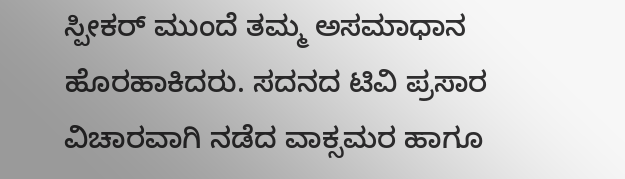ಸ್ಪೀಕರ್ ಮುಂದೆ ತಮ್ಮ ಅಸಮಾಧಾನ ಹೊರಹಾಕಿದರು. ಸದನದ ಟಿವಿ ಪ್ರಸಾರ ವಿಚಾರವಾಗಿ ನಡೆದ ವಾಕ್ಸಮರ ಹಾಗೂ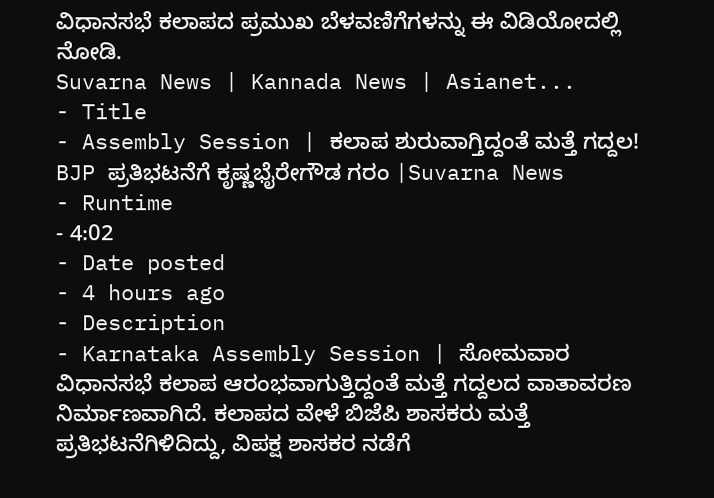ವಿಧಾನಸಭೆ ಕಲಾಪದ ಪ್ರಮುಖ ಬೆಳವಣಿಗೆಗಳನ್ನು ಈ ವಿಡಿಯೋದಲ್ಲಿ ನೋಡಿ.
Suvarna News | Kannada News | Asianet...
- Title
- Assembly Session | ಕಲಾಪ ಶುರುವಾಗ್ತಿದ್ದಂತೆ ಮತ್ತೆ ಗದ್ದಲ! BJP ಪ್ರತಿಭಟನೆಗೆ ಕೃಷ್ಣಭೈರೇಗೌಡ ಗರಂ |Suvarna News
- Runtime
- 4:02
- Date posted
- 4 hours ago
- Description
- Karnataka Assembly Session | ಸೋಮವಾರ ವಿಧಾನಸಭೆ ಕಲಾಪ ಆರಂಭವಾಗುತ್ತಿದ್ದಂತೆ ಮತ್ತೆ ಗದ್ದಲದ ವಾತಾವರಣ ನಿರ್ಮಾಣವಾಗಿದೆ. ಕಲಾಪದ ವೇಳೆ ಬಿಜೆಪಿ ಶಾಸಕರು ಮತ್ತೆ ಪ್ರತಿಭಟನೆಗಿಳಿದಿದ್ದು, ವಿಪಕ್ಷ ಶಾಸಕರ ನಡೆಗೆ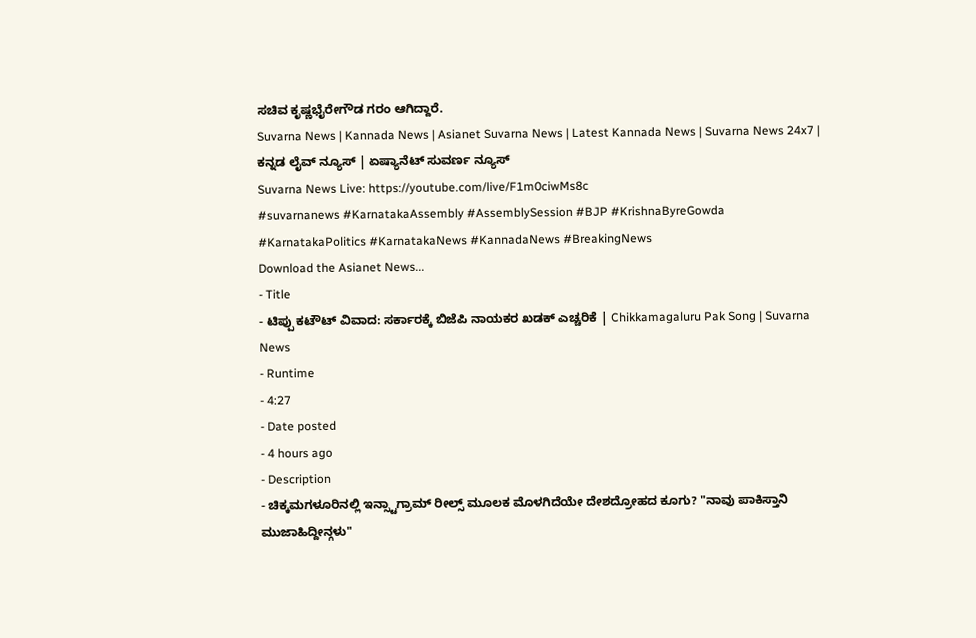ಸಚಿವ ಕೃಷ್ಣಭೈರೇಗೌಡ ಗರಂ ಆಗಿದ್ದಾರೆ.
Suvarna News | Kannada News | Asianet Suvarna News | Latest Kannada News | Suvarna News 24x7 | ಕನ್ನಡ ಲೈವ್ ನ್ಯೂಸ್ | ಏಷ್ಯಾನೆಟ್ ಸುವರ್ಣ ನ್ಯೂಸ್
Suvarna News Live: https://youtube.com/live/F1m0ciwMs8c
#suvarnanews #KarnatakaAssembly #AssemblySession #BJP #KrishnaByreGowda #KarnatakaPolitics #KarnatakaNews #KannadaNews #BreakingNews
Download the Asianet News...
- Title
- ಟಿಪ್ಪು ಕಟೌಟ್ ವಿವಾದ: ಸರ್ಕಾರಕ್ಕೆ ಬಿಜೆಪಿ ನಾಯಕರ ಖಡಕ್ ಎಚ್ಚರಿಕೆ | Chikkamagaluru Pak Song | Suvarna News
- Runtime
- 4:27
- Date posted
- 4 hours ago
- Description
- ಚಿಕ್ಕಮಗಳೂರಿನಲ್ಲಿ ಇನ್ಸ್ಟಾಗ್ರಾಮ್ ರೀಲ್ಸ್ ಮೂಲಕ ಮೊಳಗಿದೆಯೇ ದೇಶದ್ರೋಹದ ಕೂಗು? "ನಾವು ಪಾಕಿಸ್ತಾನಿ ಮುಜಾಹಿದ್ದೀನ್ಗಳು"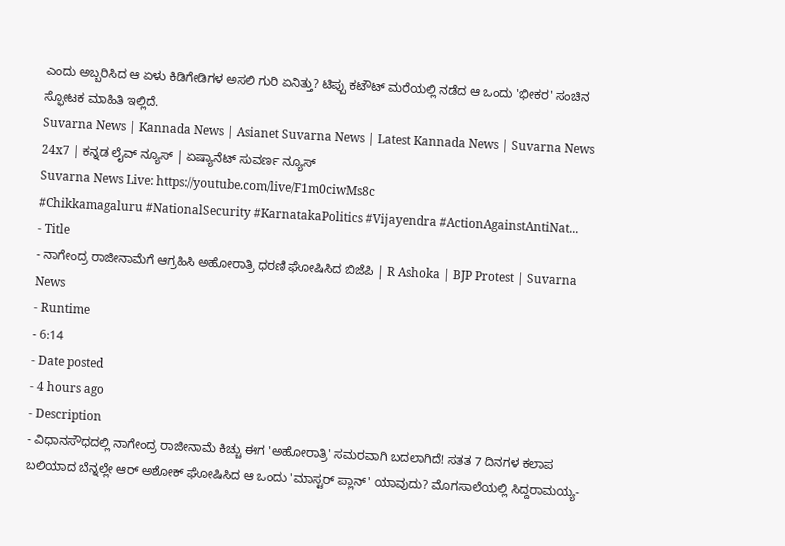ಎಂದು ಅಬ್ಬರಿಸಿದ ಆ ಏಳು ಕಿಡಿಗೇಡಿಗಳ ಅಸಲಿ ಗುರಿ ಏನಿತ್ತು? ಟಿಪ್ಪು ಕಟೌಟ್ ಮರೆಯಲ್ಲಿ ನಡೆದ ಆ ಒಂದು 'ಭೀಕರ' ಸಂಚಿನ ಸ್ಫೋಟಕ ಮಾಹಿತಿ ಇಲ್ಲಿದೆ.
Suvarna News | Kannada News | Asianet Suvarna News | Latest Kannada News | Suvarna News 24x7 | ಕನ್ನಡ ಲೈವ್ ನ್ಯೂಸ್ | ಏಷ್ಯಾನೆಟ್ ಸುವರ್ಣ ನ್ಯೂಸ್
Suvarna News Live: https://youtube.com/live/F1m0ciwMs8c
#Chikkamagaluru #NationalSecurity #KarnatakaPolitics #Vijayendra #ActionAgainstAntiNat...
- Title
- ನಾಗೇಂದ್ರ ರಾಜೀನಾಮೆಗೆ ಆಗ್ರಹಿಸಿ ಅಹೋರಾತ್ರಿ ಧರಣಿ ಘೋಷಿಸಿದ ಬಿಜೆಪಿ | R Ashoka | BJP Protest | Suvarna News
- Runtime
- 6:14
- Date posted
- 4 hours ago
- Description
- ವಿಧಾನಸೌಧದಲ್ಲಿ ನಾಗೇಂದ್ರ ರಾಜೀನಾಮೆ ಕಿಚ್ಚು ಈಗ 'ಅಹೋರಾತ್ರಿ' ಸಮರವಾಗಿ ಬದಲಾಗಿದೆ! ಸತತ 7 ದಿನಗಳ ಕಲಾಪ ಬಲಿಯಾದ ಬೆನ್ನಲ್ಲೇ ಆರ್ ಅಶೋಕ್ ಘೋಷಿಸಿದ ಆ ಒಂದು 'ಮಾಸ್ಟರ್ ಪ್ಲಾನ್' ಯಾವುದು? ಮೊಗಸಾಲೆಯಲ್ಲಿ ಸಿದ್ದರಾಮಯ್ಯ-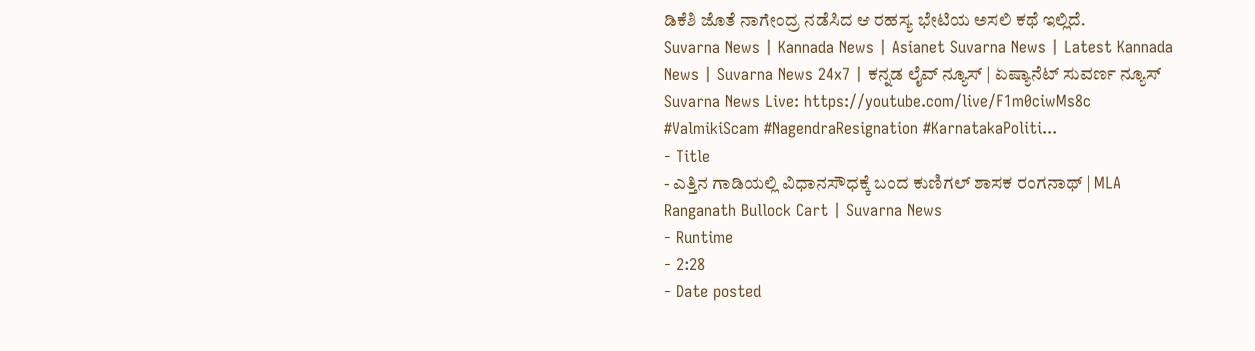ಡಿಕೆಶಿ ಜೊತೆ ನಾಗೇಂದ್ರ ನಡೆಸಿದ ಆ ರಹಸ್ಯ ಭೇಟಿಯ ಅಸಲಿ ಕಥೆ ಇಲ್ಲಿದೆ.
Suvarna News | Kannada News | Asianet Suvarna News | Latest Kannada News | Suvarna News 24x7 | ಕನ್ನಡ ಲೈವ್ ನ್ಯೂಸ್ | ಏಷ್ಯಾನೆಟ್ ಸುವರ್ಣ ನ್ಯೂಸ್
Suvarna News Live: https://youtube.com/live/F1m0ciwMs8c
#ValmikiScam #NagendraResignation #KarnatakaPoliti...
- Title
- ಎತ್ತಿನ ಗಾಡಿಯಲ್ಲಿ ವಿಧಾನಸೌಧಕ್ಕೆ ಬಂದ ಕುಣಿಗಲ್ ಶಾಸಕ ರಂಗನಾಥ್ | MLA Ranganath Bullock Cart | Suvarna News
- Runtime
- 2:28
- Date posted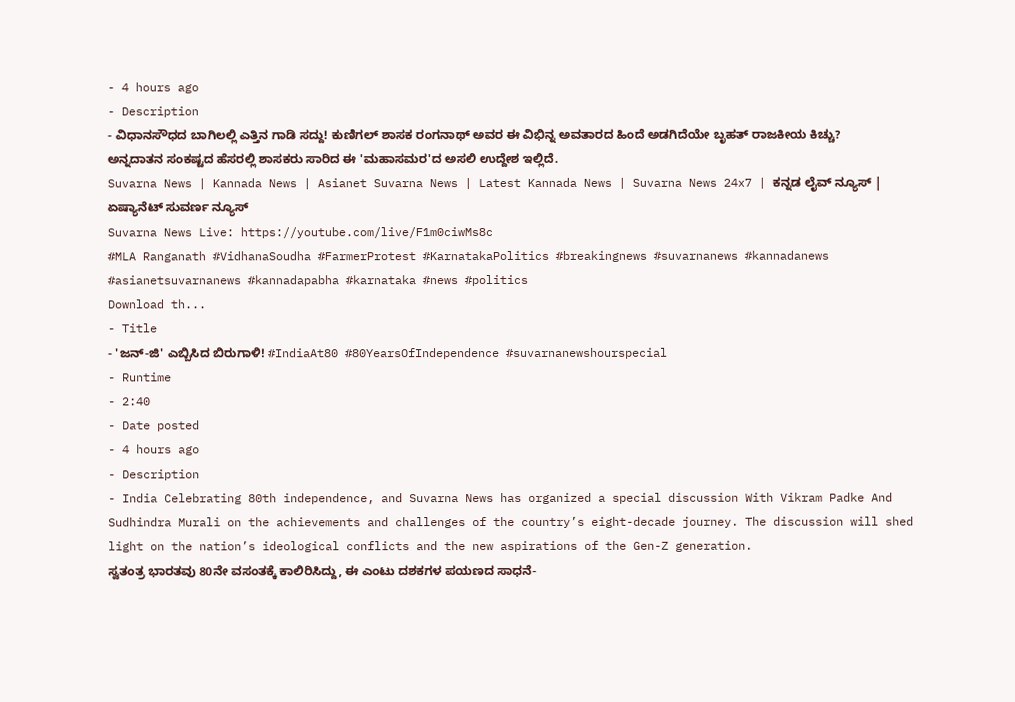- 4 hours ago
- Description
- ವಿಧಾನಸೌಧದ ಬಾಗಿಲಲ್ಲಿ ಎತ್ತಿನ ಗಾಡಿ ಸದ್ದು! ಕುಣಿಗಲ್ ಶಾಸಕ ರಂಗನಾಥ್ ಅವರ ಈ ವಿಭಿನ್ನ ಅವತಾರದ ಹಿಂದೆ ಅಡಗಿದೆಯೇ ಬೃಹತ್ ರಾಜಕೀಯ ಕಿಚ್ಚು? ಅನ್ನದಾತನ ಸಂಕಷ್ಟದ ಹೆಸರಲ್ಲಿ ಶಾಸಕರು ಸಾರಿದ ಈ 'ಮಹಾಸಮರ'ದ ಅಸಲಿ ಉದ್ದೇಶ ಇಲ್ಲಿದೆ.
Suvarna News | Kannada News | Asianet Suvarna News | Latest Kannada News | Suvarna News 24x7 | ಕನ್ನಡ ಲೈವ್ ನ್ಯೂಸ್ | ಏಷ್ಯಾನೆಟ್ ಸುವರ್ಣ ನ್ಯೂಸ್
Suvarna News Live: https://youtube.com/live/F1m0ciwMs8c
#MLA Ranganath #VidhanaSoudha #FarmerProtest #KarnatakaPolitics #breakingnews #suvarnanews #kannadanews #asianetsuvarnanews #kannadapabha #karnataka #news #politics
Download th...
- Title
- 'ಜನ್-ಜಿ' ಎಬ್ಬಿಸಿದ ಬಿರುಗಾಳಿ! #IndiaAt80 #80YearsOfIndependence #suvarnanewshourspecial
- Runtime
- 2:40
- Date posted
- 4 hours ago
- Description
- India Celebrating 80th independence, and Suvarna News has organized a special discussion With Vikram Padke And Sudhindra Murali on the achievements and challenges of the country’s eight-decade journey. The discussion will shed light on the nation’s ideological conflicts and the new aspirations of the Gen-Z generation.
ಸ್ವತಂತ್ರ ಭಾರತವು 80ನೇ ವಸಂತಕ್ಕೆ ಕಾಲಿರಿಸಿದ್ದು, ಈ ಎಂಟು ದಶಕಗಳ ಪಯಣದ ಸಾಧನೆ-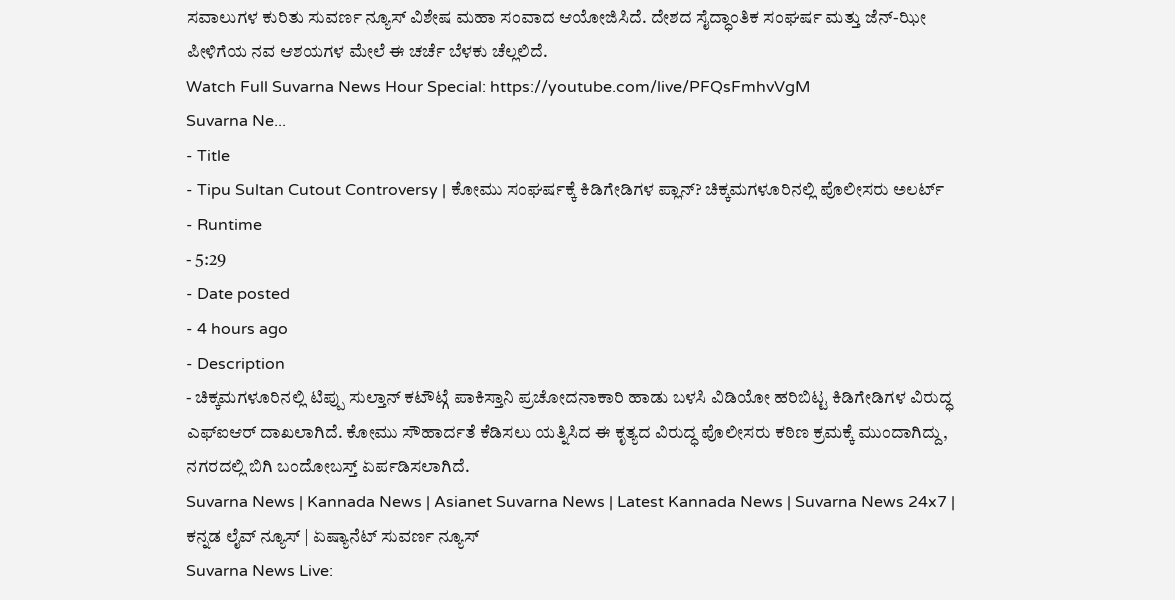ಸವಾಲುಗಳ ಕುರಿತು ಸುವರ್ಣ ನ್ಯೂಸ್ ವಿಶೇಷ ಮಹಾ ಸಂವಾದ ಆಯೋಜಿಸಿದೆ. ದೇಶದ ಸೈದ್ಧಾಂತಿಕ ಸಂಘರ್ಷ ಮತ್ತು ಜೆನ್-ಝೀ ಪೀಳಿಗೆಯ ನವ ಆಶಯಗಳ ಮೇಲೆ ಈ ಚರ್ಚೆ ಬೆಳಕು ಚೆಲ್ಲಲಿದೆ.
Watch Full Suvarna News Hour Special: https://youtube.com/live/PFQsFmhvVgM
Suvarna Ne...
- Title
- Tipu Sultan Cutout Controversy | ಕೋಮು ಸಂಘರ್ಷಕ್ಕೆ ಕಿಡಿಗೇಡಿಗಳ ಪ್ಲಾನ್? ಚಿಕ್ಕಮಗಳೂರಿನಲ್ಲಿ ಪೊಲೀಸರು ಅಲರ್ಟ್
- Runtime
- 5:29
- Date posted
- 4 hours ago
- Description
- ಚಿಕ್ಕಮಗಳೂರಿನಲ್ಲಿ ಟಿಪ್ಪು ಸುಲ್ತಾನ್ ಕಟೌಟ್ಗೆ ಪಾಕಿಸ್ತಾನಿ ಪ್ರಚೋದನಾಕಾರಿ ಹಾಡು ಬಳಸಿ ವಿಡಿಯೋ ಹರಿಬಿಟ್ಟ ಕಿಡಿಗೇಡಿಗಳ ವಿರುದ್ಧ ಎಫ್ಐಆರ್ ದಾಖಲಾಗಿದೆ. ಕೋಮು ಸೌಹಾರ್ದತೆ ಕೆಡಿಸಲು ಯತ್ನಿಸಿದ ಈ ಕೃತ್ಯದ ವಿರುದ್ಧ ಪೊಲೀಸರು ಕಠಿಣ ಕ್ರಮಕ್ಕೆ ಮುಂದಾಗಿದ್ದು, ನಗರದಲ್ಲಿ ಬಿಗಿ ಬಂದೋಬಸ್ತ್ ಏರ್ಪಡಿಸಲಾಗಿದೆ.
Suvarna News | Kannada News | Asianet Suvarna News | Latest Kannada News | Suvarna News 24x7 | ಕನ್ನಡ ಲೈವ್ ನ್ಯೂಸ್ | ಏಷ್ಯಾನೆಟ್ ಸುವರ್ಣ ನ್ಯೂಸ್
Suvarna News Live: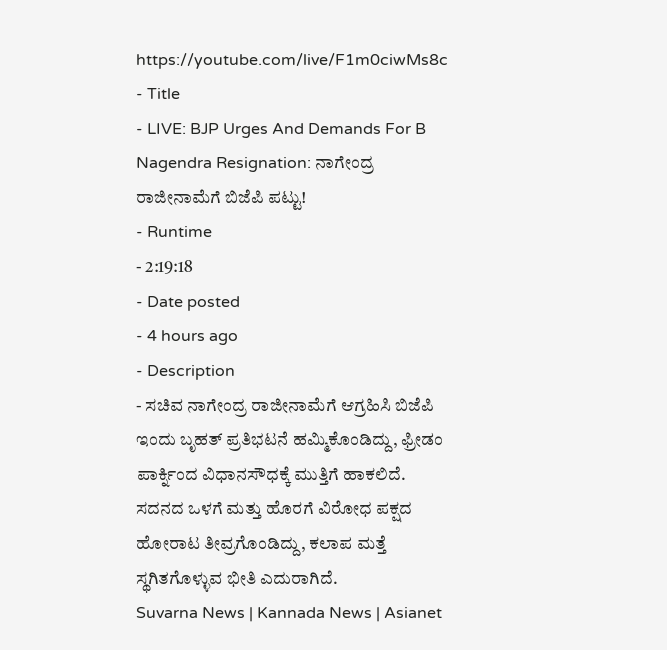https://youtube.com/live/F1m0ciwMs8c
- Title
- LIVE: BJP Urges And Demands For B Nagendra Resignation: ನಾಗೇಂದ್ರ ರಾಜೀನಾಮೆಗೆ ಬಿಜೆಪಿ ಪಟ್ಟು!
- Runtime
- 2:19:18
- Date posted
- 4 hours ago
- Description
- ಸಚಿವ ನಾಗೇಂದ್ರ ರಾಜೀನಾಮೆಗೆ ಆಗ್ರಹಿಸಿ ಬಿಜೆಪಿ ಇಂದು ಬೃಹತ್ ಪ್ರತಿಭಟನೆ ಹಮ್ಮಿಕೊಂಡಿದ್ದು, ಫ್ರೀಡಂ ಪಾರ್ಕ್ನಿಂದ ವಿಧಾನಸೌಧಕ್ಕೆ ಮುತ್ತಿಗೆ ಹಾಕಲಿದೆ. ಸದನದ ಒಳಗೆ ಮತ್ತು ಹೊರಗೆ ವಿರೋಧ ಪಕ್ಷದ ಹೋರಾಟ ತೀವ್ರಗೊಂಡಿದ್ದು, ಕಲಾಪ ಮತ್ತೆ ಸ್ಥಗಿತಗೊಳ್ಳುವ ಭೀತಿ ಎದುರಾಗಿದೆ.
Suvarna News | Kannada News | Asianet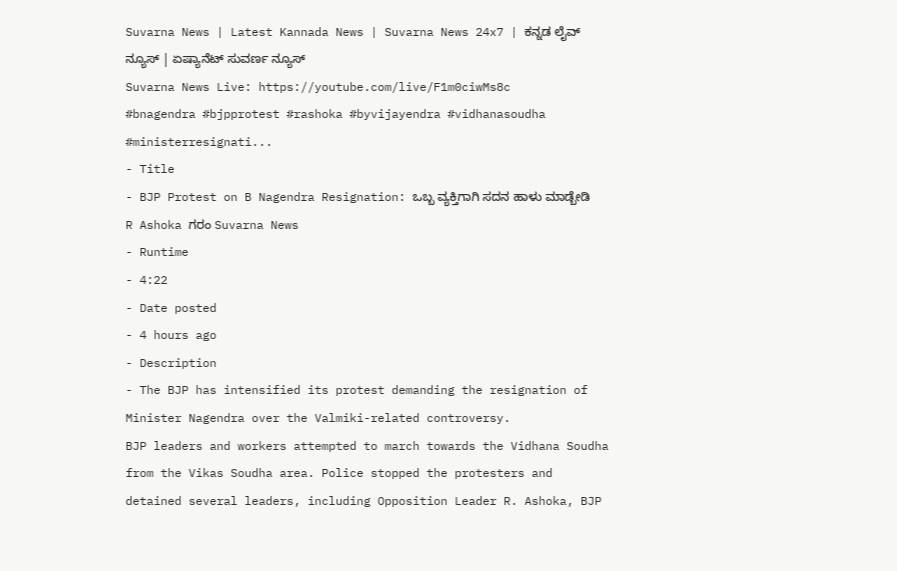Suvarna News | Latest Kannada News | Suvarna News 24x7 | ಕನ್ನಡ ಲೈವ್ ನ್ಯೂಸ್ | ಏಷ್ಯಾನೆಟ್ ಸುವರ್ಣ ನ್ಯೂಸ್
Suvarna News Live: https://youtube.com/live/F1m0ciwMs8c
#bnagendra #bjpprotest #rashoka #byvijayendra #vidhanasoudha #ministerresignati...
- Title
- BJP Protest on B Nagendra Resignation: ಒಬ್ಬ ವ್ಯಕ್ತಿಗಾಗಿ ಸದನ ಹಾಳು ಮಾಡ್ಬೇಡಿ R Ashoka ಗರಂ Suvarna News
- Runtime
- 4:22
- Date posted
- 4 hours ago
- Description
- The BJP has intensified its protest demanding the resignation of Minister Nagendra over the Valmiki-related controversy.
BJP leaders and workers attempted to march towards the Vidhana Soudha from the Vikas Soudha area. Police stopped the protesters and detained several leaders, including Opposition Leader R. Ashoka, BJP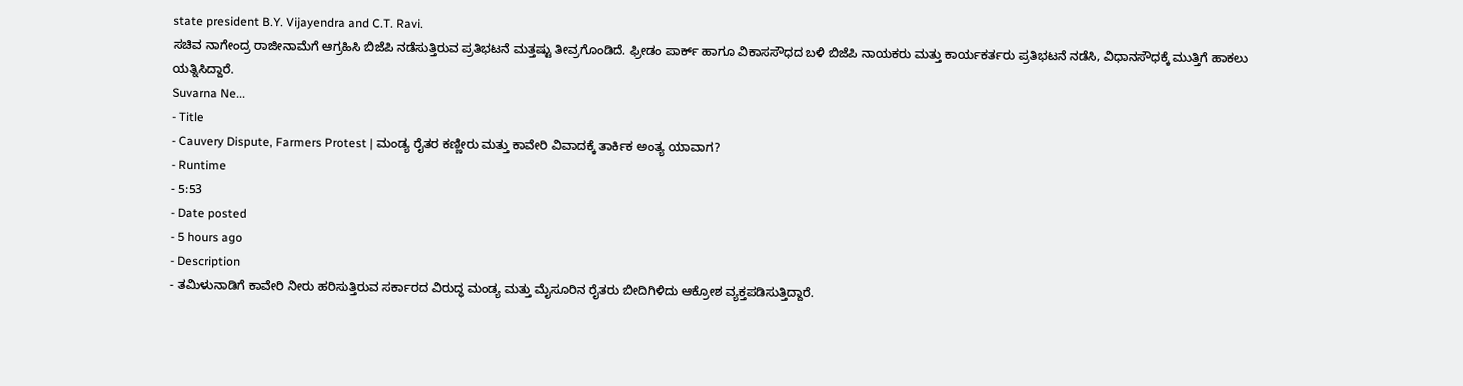state president B.Y. Vijayendra and C.T. Ravi.
ಸಚಿವ ನಾಗೇಂದ್ರ ರಾಜೀನಾಮೆಗೆ ಆಗ್ರಹಿಸಿ ಬಿಜೆಪಿ ನಡೆಸುತ್ತಿರುವ ಪ್ರತಿಭಟನೆ ಮತ್ತಷ್ಟು ತೀವ್ರಗೊಂಡಿದೆ. ಫ್ರೀಡಂ ಪಾರ್ಕ್ ಹಾಗೂ ವಿಕಾಸಸೌಧದ ಬಳಿ ಬಿಜೆಪಿ ನಾಯಕರು ಮತ್ತು ಕಾರ್ಯಕರ್ತರು ಪ್ರತಿಭಟನೆ ನಡೆಸಿ, ವಿಧಾನಸೌಧಕ್ಕೆ ಮುತ್ತಿಗೆ ಹಾಕಲು ಯತ್ನಿಸಿದ್ದಾರೆ.
Suvarna Ne...
- Title
- Cauvery Dispute, Farmers Protest | ಮಂಡ್ಯ ರೈತರ ಕಣ್ಣೀರು ಮತ್ತು ಕಾವೇರಿ ವಿವಾದಕ್ಕೆ ತಾರ್ಕಿಕ ಅಂತ್ಯ ಯಾವಾಗ?
- Runtime
- 5:53
- Date posted
- 5 hours ago
- Description
- ತಮಿಳುನಾಡಿಗೆ ಕಾವೇರಿ ನೀರು ಹರಿಸುತ್ತಿರುವ ಸರ್ಕಾರದ ವಿರುದ್ಧ ಮಂಡ್ಯ ಮತ್ತು ಮೈಸೂರಿನ ರೈತರು ಬೀದಿಗಿಳಿದು ಆಕ್ರೋಶ ವ್ಯಕ್ತಪಡಿಸುತ್ತಿದ್ದಾರೆ.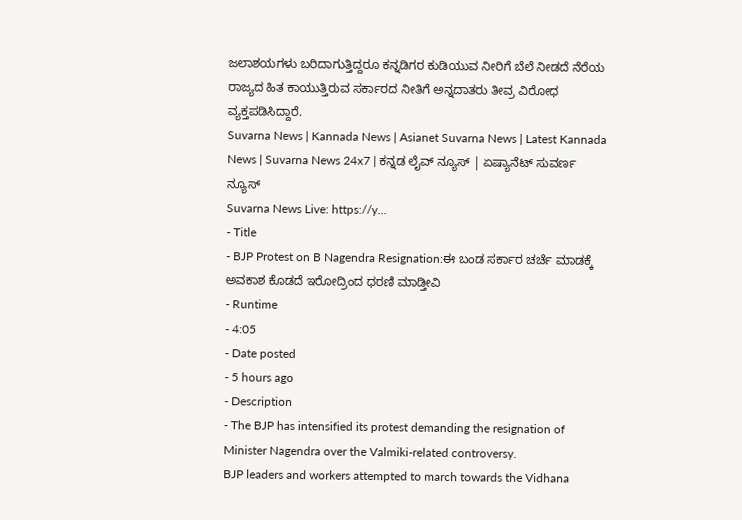ಜಲಾಶಯಗಳು ಬರಿದಾಗುತ್ತಿದ್ದರೂ ಕನ್ನಡಿಗರ ಕುಡಿಯುವ ನೀರಿಗೆ ಬೆಲೆ ನೀಡದೆ ನೆರೆಯ ರಾಜ್ಯದ ಹಿತ ಕಾಯುತ್ತಿರುವ ಸರ್ಕಾರದ ನೀತಿಗೆ ಅನ್ನದಾತರು ತೀವ್ರ ವಿರೋಧ ವ್ಯಕ್ತಪಡಿಸಿದ್ದಾರೆ.
Suvarna News | Kannada News | Asianet Suvarna News | Latest Kannada News | Suvarna News 24x7 | ಕನ್ನಡ ಲೈವ್ ನ್ಯೂಸ್ | ಏಷ್ಯಾನೆಟ್ ಸುವರ್ಣ ನ್ಯೂಸ್
Suvarna News Live: https://y...
- Title
- BJP Protest on B Nagendra Resignation:ಈ ಬಂಡ ಸರ್ಕಾರ ಚರ್ಚೆ ಮಾಡಕ್ಕೆ ಅವಕಾಶ ಕೊಡದೆ ಇರೋದ್ರಿಂದ ಧರಣಿ ಮಾಡ್ತೀವಿ
- Runtime
- 4:05
- Date posted
- 5 hours ago
- Description
- The BJP has intensified its protest demanding the resignation of Minister Nagendra over the Valmiki-related controversy.
BJP leaders and workers attempted to march towards the Vidhana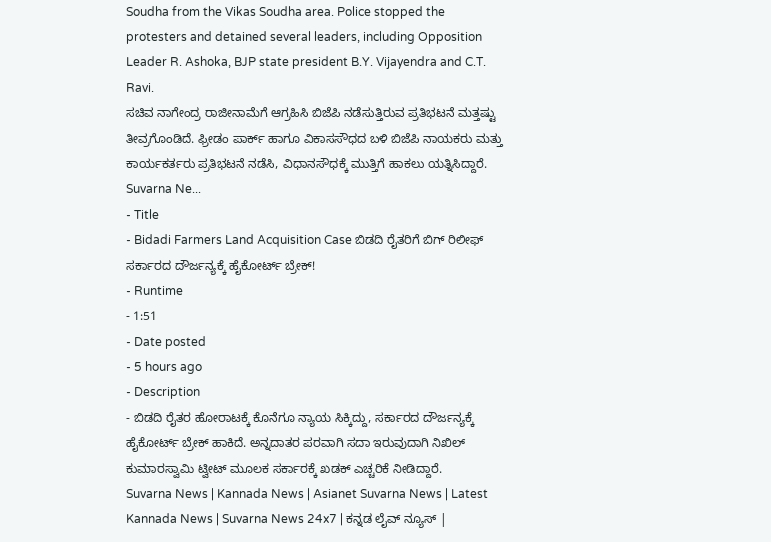Soudha from the Vikas Soudha area. Police stopped the protesters and detained several leaders, including Opposition Leader R. Ashoka, BJP state president B.Y. Vijayendra and C.T. Ravi.
ಸಚಿವ ನಾಗೇಂದ್ರ ರಾಜೀನಾಮೆಗೆ ಆಗ್ರಹಿಸಿ ಬಿಜೆಪಿ ನಡೆಸುತ್ತಿರುವ ಪ್ರತಿಭಟನೆ ಮತ್ತಷ್ಟು ತೀವ್ರಗೊಂಡಿದೆ. ಫ್ರೀಡಂ ಪಾರ್ಕ್ ಹಾಗೂ ವಿಕಾಸಸೌಧದ ಬಳಿ ಬಿಜೆಪಿ ನಾಯಕರು ಮತ್ತು ಕಾರ್ಯಕರ್ತರು ಪ್ರತಿಭಟನೆ ನಡೆಸಿ, ವಿಧಾನಸೌಧಕ್ಕೆ ಮುತ್ತಿಗೆ ಹಾಕಲು ಯತ್ನಿಸಿದ್ದಾರೆ.
Suvarna Ne...
- Title
- Bidadi Farmers Land Acquisition Case ಬಿಡದಿ ರೈತರಿಗೆ ಬಿಗ್ ರಿಲೀಫ್ ಸರ್ಕಾರದ ದೌರ್ಜನ್ಯಕ್ಕೆ ಹೈಕೋರ್ಟ್ ಬ್ರೇಕ್!
- Runtime
- 1:51
- Date posted
- 5 hours ago
- Description
- ಬಿಡದಿ ರೈತರ ಹೋರಾಟಕ್ಕೆ ಕೊನೆಗೂ ನ್ಯಾಯ ಸಿಕ್ಕಿದ್ದು, ಸರ್ಕಾರದ ದೌರ್ಜನ್ಯಕ್ಕೆ ಹೈಕೋರ್ಟ್ ಬ್ರೇಕ್ ಹಾಕಿದೆ. ಅನ್ನದಾತರ ಪರವಾಗಿ ಸದಾ ಇರುವುದಾಗಿ ನಿಖಿಲ್ ಕುಮಾರಸ್ವಾಮಿ ಟ್ವೀಟ್ ಮೂಲಕ ಸರ್ಕಾರಕ್ಕೆ ಖಡಕ್ ಎಚ್ಚರಿಕೆ ನೀಡಿದ್ದಾರೆ.
Suvarna News | Kannada News | Asianet Suvarna News | Latest Kannada News | Suvarna News 24x7 | ಕನ್ನಡ ಲೈವ್ ನ್ಯೂಸ್ |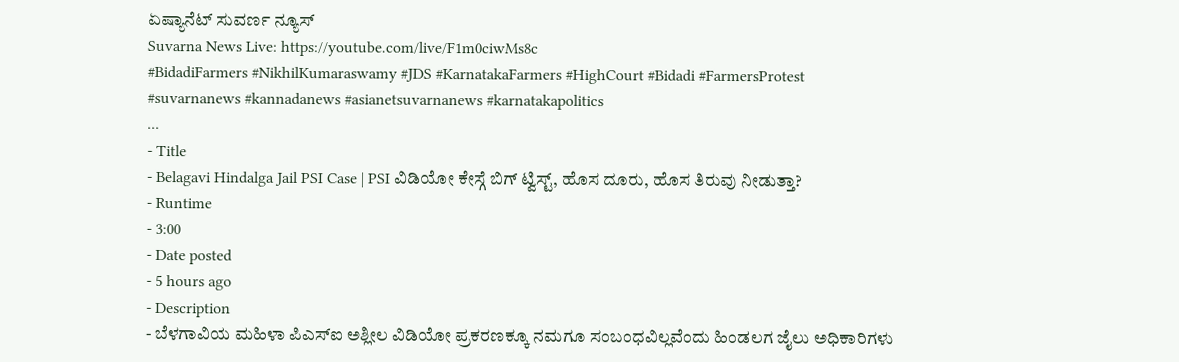ಏಷ್ಯಾನೆಟ್ ಸುವರ್ಣ ನ್ಯೂಸ್
Suvarna News Live: https://youtube.com/live/F1m0ciwMs8c
#BidadiFarmers #NikhilKumaraswamy #JDS #KarnatakaFarmers #HighCourt #Bidadi #FarmersProtest
#suvarnanews #kannadanews #asianetsuvarnanews #karnatakapolitics
...
- Title
- Belagavi Hindalga Jail PSI Case | PSI ವಿಡಿಯೋ ಕೇಸ್ಗೆ ಬಿಗ್ ಟ್ವಿಸ್ಟ್, ಹೊಸ ದೂರು, ಹೊಸ ತಿರುವು ನೀಡುತ್ತಾ?
- Runtime
- 3:00
- Date posted
- 5 hours ago
- Description
- ಬೆಳಗಾವಿಯ ಮಹಿಳಾ ಪಿಎಸ್ಐ ಅಶ್ಲೀಲ ವಿಡಿಯೋ ಪ್ರಕರಣಕ್ಕೂ ನಮಗೂ ಸಂಬಂಧವಿಲ್ಲವೆಂದು ಹಿಂಡಲಗ ಜೈಲು ಅಧಿಕಾರಿಗಳು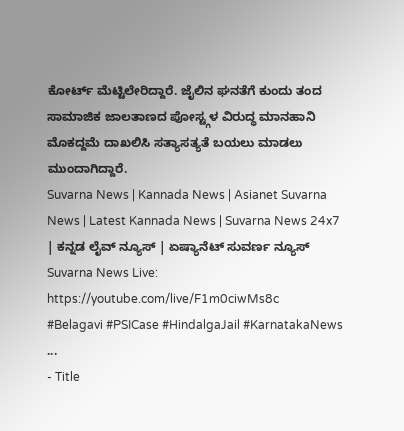ಕೋರ್ಟ್ ಮೆಟ್ಟಿಲೇರಿದ್ದಾರೆ. ಜೈಲಿನ ಘನತೆಗೆ ಕುಂದು ತಂದ ಸಾಮಾಜಿಕ ಜಾಲತಾಣದ ಪೋಸ್ಟ್ಗಳ ವಿರುದ್ಧ ಮಾನಹಾನಿ ಮೊಕದ್ದಮೆ ದಾಖಲಿಸಿ ಸತ್ಯಾಸತ್ಯತೆ ಬಯಲು ಮಾಡಲು ಮುಂದಾಗಿದ್ದಾರೆ.
Suvarna News | Kannada News | Asianet Suvarna News | Latest Kannada News | Suvarna News 24x7 | ಕನ್ನಡ ಲೈವ್ ನ್ಯೂಸ್ | ಏಷ್ಯಾನೆಟ್ ಸುವರ್ಣ ನ್ಯೂಸ್
Suvarna News Live: https://youtube.com/live/F1m0ciwMs8c
#Belagavi #PSICase #HindalgaJail #KarnatakaNews ...
- Title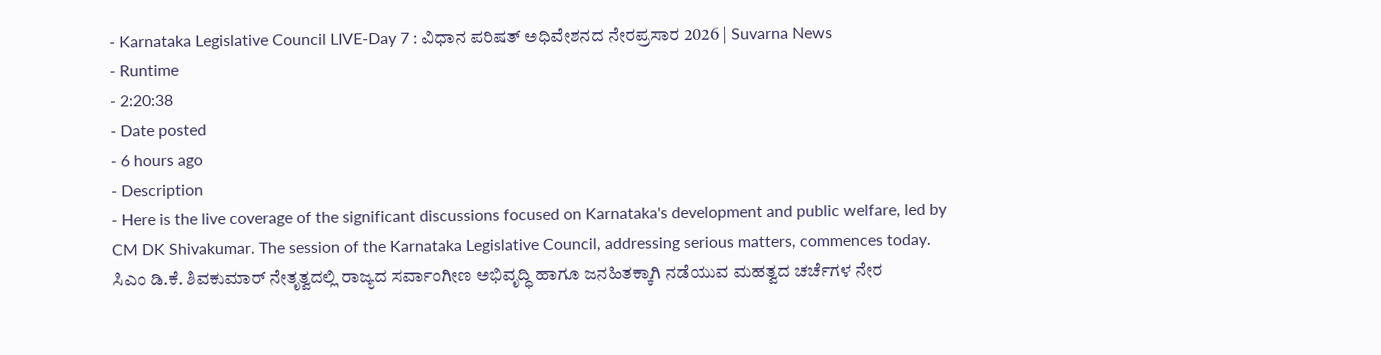- Karnataka Legislative Council LIVE-Day 7 : ವಿಧಾನ ಪರಿಷತ್ ಅಧಿವೇಶನದ ನೇರಪ್ರಸಾರ 2026 | Suvarna News
- Runtime
- 2:20:38
- Date posted
- 6 hours ago
- Description
- Here is the live coverage of the significant discussions focused on Karnataka's development and public welfare, led by CM DK Shivakumar. The session of the Karnataka Legislative Council, addressing serious matters, commences today.
ಸಿಎಂ ಡಿ.ಕೆ. ಶಿವಕುಮಾರ್ ನೇತೃತ್ವದಲ್ಲಿ ರಾಜ್ಯದ ಸರ್ವಾಂಗೀಣ ಅಭಿವೃದ್ಧಿ ಹಾಗೂ ಜನಹಿತಕ್ಕಾಗಿ ನಡೆಯುವ ಮಹತ್ವದ ಚರ್ಚೆಗಳ ನೇರ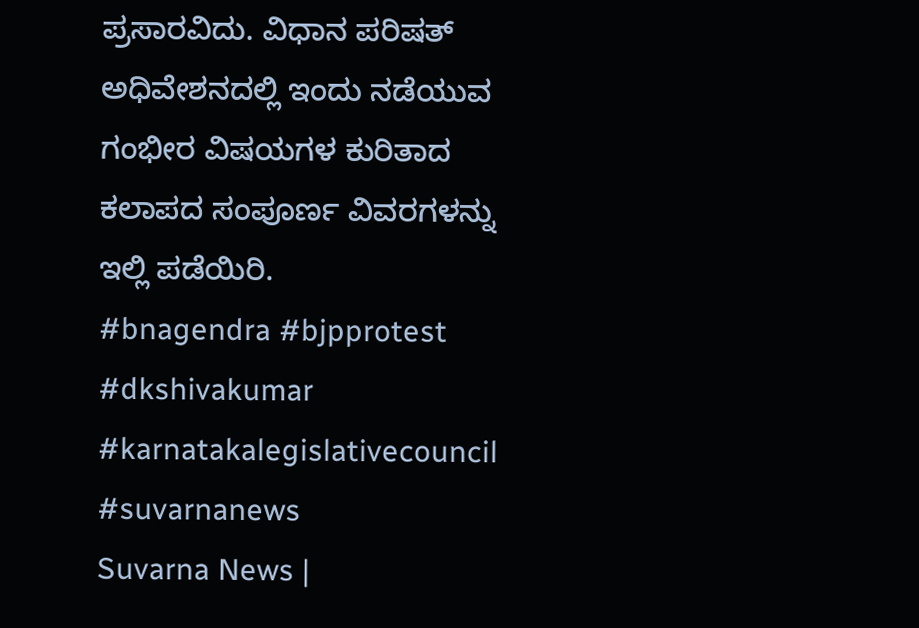ಪ್ರಸಾರವಿದು. ವಿಧಾನ ಪರಿಷತ್ ಅಧಿವೇಶನದಲ್ಲಿ ಇಂದು ನಡೆಯುವ ಗಂಭೀರ ವಿಷಯಗಳ ಕುರಿತಾದ ಕಲಾಪದ ಸಂಪೂರ್ಣ ವಿವರಗಳನ್ನು ಇಲ್ಲಿ ಪಡೆಯಿರಿ.
#bnagendra #bjpprotest
#dkshivakumar #karnatakalegislativecouncil #suvarnanews
Suvarna News |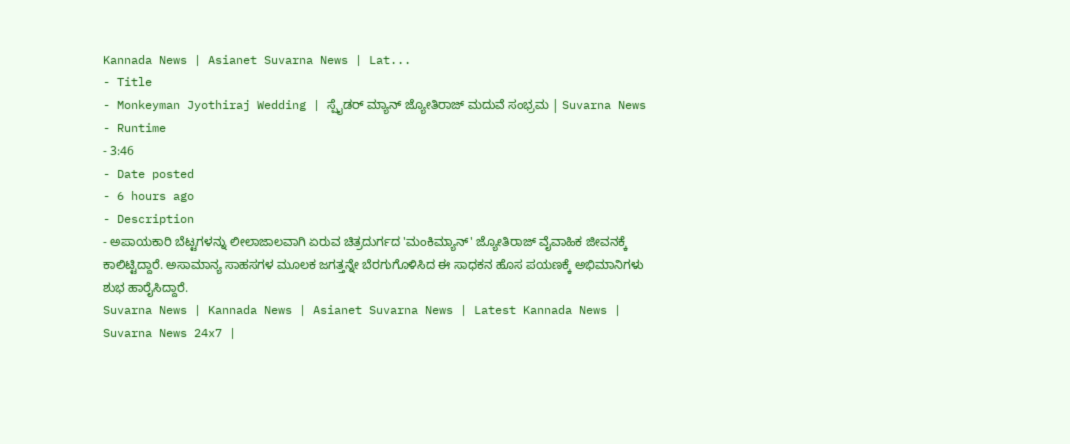Kannada News | Asianet Suvarna News | Lat...
- Title
- Monkeyman Jyothiraj Wedding | ಸ್ಪೈಡರ್ ಮ್ಯಾನ್ ಜ್ಯೋತಿರಾಜ್ ಮದುವೆ ಸಂಭ್ರಮ | Suvarna News
- Runtime
- 3:46
- Date posted
- 6 hours ago
- Description
- ಅಪಾಯಕಾರಿ ಬೆಟ್ಟಗಳನ್ನು ಲೀಲಾಜಾಲವಾಗಿ ಏರುವ ಚಿತ್ರದುರ್ಗದ 'ಮಂಕಿಮ್ಯಾನ್' ಜ್ಯೋತಿರಾಜ್ ವೈವಾಹಿಕ ಜೀವನಕ್ಕೆ ಕಾಲಿಟ್ಟಿದ್ದಾರೆ. ಅಸಾಮಾನ್ಯ ಸಾಹಸಗಳ ಮೂಲಕ ಜಗತ್ತನ್ನೇ ಬೆರಗುಗೊಳಿಸಿದ ಈ ಸಾಧಕನ ಹೊಸ ಪಯಣಕ್ಕೆ ಅಭಿಮಾನಿಗಳು ಶುಭ ಹಾರೈಸಿದ್ದಾರೆ.
Suvarna News | Kannada News | Asianet Suvarna News | Latest Kannada News | Suvarna News 24x7 |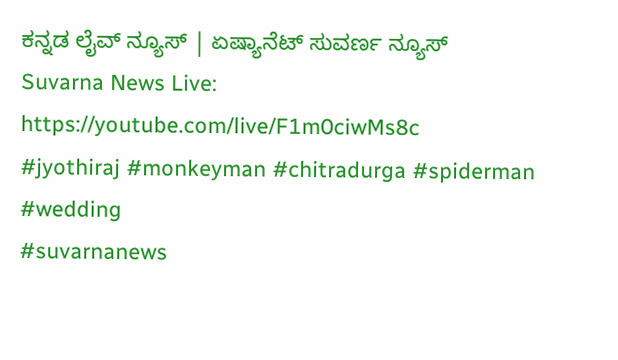ಕನ್ನಡ ಲೈವ್ ನ್ಯೂಸ್ | ಏಷ್ಯಾನೆಟ್ ಸುವರ್ಣ ನ್ಯೂಸ್
Suvarna News Live: https://youtube.com/live/F1m0ciwMs8c
#jyothiraj #monkeyman #chitradurga #spiderman #wedding
#suvarnanews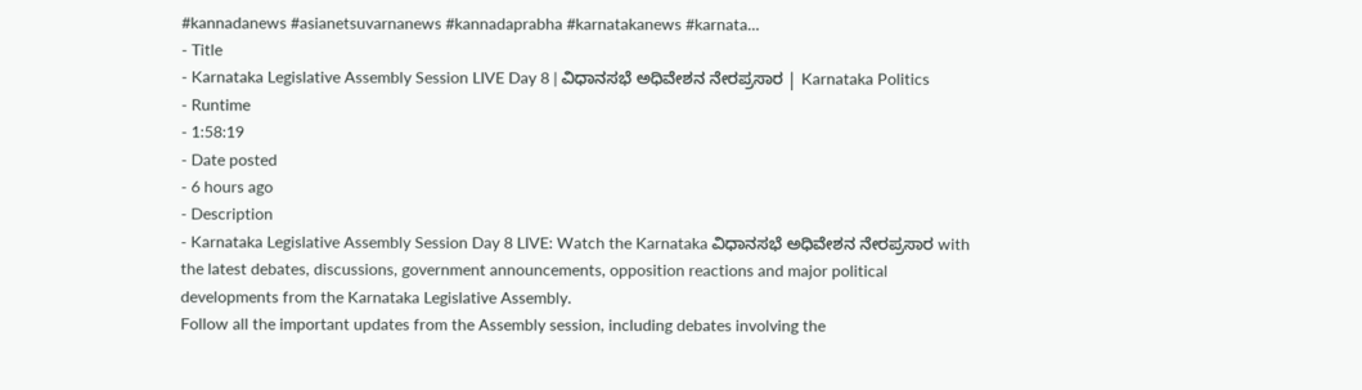#kannadanews #asianetsuvarnanews #kannadaprabha #karnatakanews #karnata...
- Title
- Karnataka Legislative Assembly Session LIVE Day 8 | ವಿಧಾನಸಭೆ ಅಧಿವೇಶನ ನೇರಪ್ರಸಾರ | Karnataka Politics
- Runtime
- 1:58:19
- Date posted
- 6 hours ago
- Description
- Karnataka Legislative Assembly Session Day 8 LIVE: Watch the Karnataka ವಿಧಾನಸಭೆ ಅಧಿವೇಶನ ನೇರಪ್ರಸಾರ with the latest debates, discussions, government announcements, opposition reactions and major political developments from the Karnataka Legislative Assembly.
Follow all the important updates from the Assembly session, including debates involving the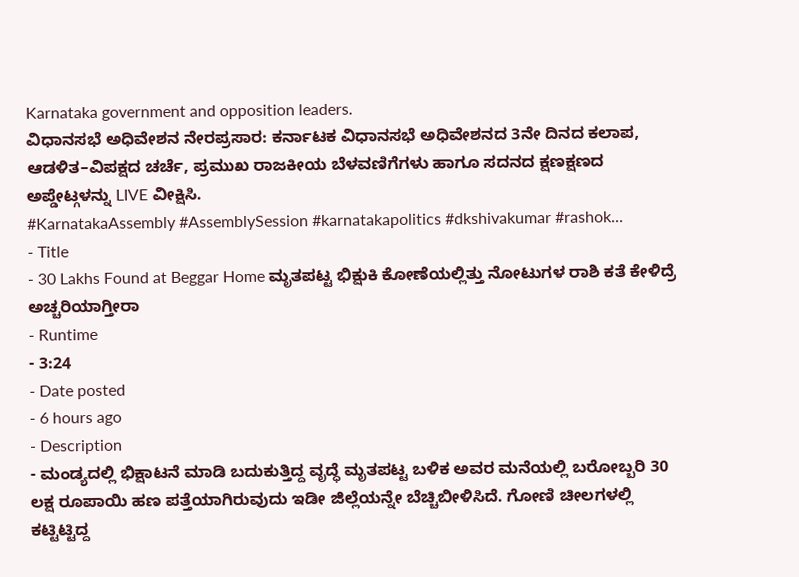Karnataka government and opposition leaders.
ವಿಧಾನಸಭೆ ಅಧಿವೇಶನ ನೇರಪ್ರಸಾರ: ಕರ್ನಾಟಕ ವಿಧಾನಸಭೆ ಅಧಿವೇಶನದ 3ನೇ ದಿನದ ಕಲಾಪ, ಆಡಳಿತ–ವಿಪಕ್ಷದ ಚರ್ಚೆ, ಪ್ರಮುಖ ರಾಜಕೀಯ ಬೆಳವಣಿಗೆಗಳು ಹಾಗೂ ಸದನದ ಕ್ಷಣಕ್ಷಣದ ಅಪ್ಡೇಟ್ಗಳನ್ನು LIVE ವೀಕ್ಷಿಸಿ.
#KarnatakaAssembly #AssemblySession #karnatakapolitics #dkshivakumar #rashok...
- Title
- 30 Lakhs Found at Beggar Home ಮೃತಪಟ್ಟ ಭಿಕ್ಷುಕಿ ಕೋಣೆಯಲ್ಲಿತ್ತು ನೋಟುಗಳ ರಾಶಿ ಕತೆ ಕೇಳಿದ್ರೆ ಅಚ್ಚರಿಯಾಗ್ತೀರಾ
- Runtime
- 3:24
- Date posted
- 6 hours ago
- Description
- ಮಂಡ್ಯದಲ್ಲಿ ಭಿಕ್ಷಾಟನೆ ಮಾಡಿ ಬದುಕುತ್ತಿದ್ದ ವೃದ್ಧೆ ಮೃತಪಟ್ಟ ಬಳಿಕ ಅವರ ಮನೆಯಲ್ಲಿ ಬರೋಬ್ಬರಿ 30 ಲಕ್ಷ ರೂಪಾಯಿ ಹಣ ಪತ್ತೆಯಾಗಿರುವುದು ಇಡೀ ಜಿಲ್ಲೆಯನ್ನೇ ಬೆಚ್ಚಿಬೀಳಿಸಿದೆ. ಗೋಣಿ ಚೀಲಗಳಲ್ಲಿ ಕಟ್ಟಿಟ್ಟಿದ್ದ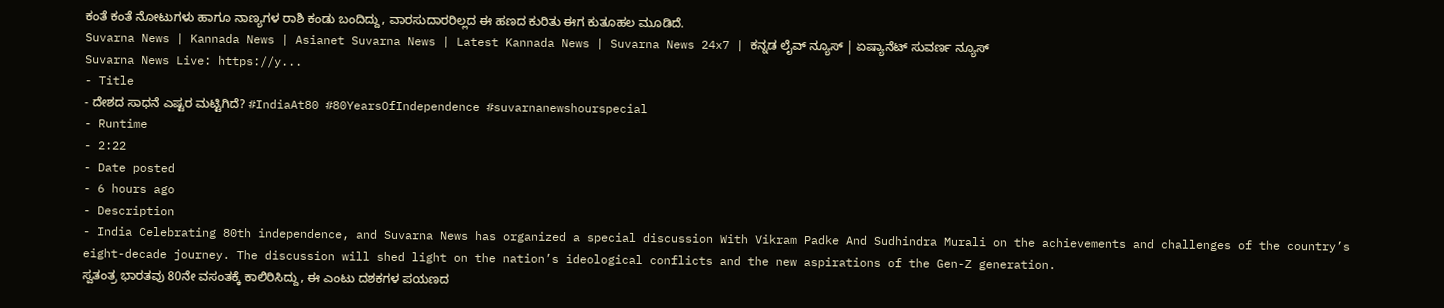ಕಂತೆ ಕಂತೆ ನೋಟುಗಳು ಹಾಗೂ ನಾಣ್ಯಗಳ ರಾಶಿ ಕಂಡು ಬಂದಿದ್ದು, ವಾರಸುದಾರರಿಲ್ಲದ ಈ ಹಣದ ಕುರಿತು ಈಗ ಕುತೂಹಲ ಮೂಡಿದೆ.
Suvarna News | Kannada News | Asianet Suvarna News | Latest Kannada News | Suvarna News 24x7 | ಕನ್ನಡ ಲೈವ್ ನ್ಯೂಸ್ | ಏಷ್ಯಾನೆಟ್ ಸುವರ್ಣ ನ್ಯೂಸ್
Suvarna News Live: https://y...
- Title
- ದೇಶದ ಸಾಧನೆ ಎಷ್ಟರ ಮಟ್ಟಿಗಿದೆ? #IndiaAt80 #80YearsOfIndependence #suvarnanewshourspecial
- Runtime
- 2:22
- Date posted
- 6 hours ago
- Description
- India Celebrating 80th independence, and Suvarna News has organized a special discussion With Vikram Padke And Sudhindra Murali on the achievements and challenges of the country’s eight-decade journey. The discussion will shed light on the nation’s ideological conflicts and the new aspirations of the Gen-Z generation.
ಸ್ವತಂತ್ರ ಭಾರತವು 80ನೇ ವಸಂತಕ್ಕೆ ಕಾಲಿರಿಸಿದ್ದು, ಈ ಎಂಟು ದಶಕಗಳ ಪಯಣದ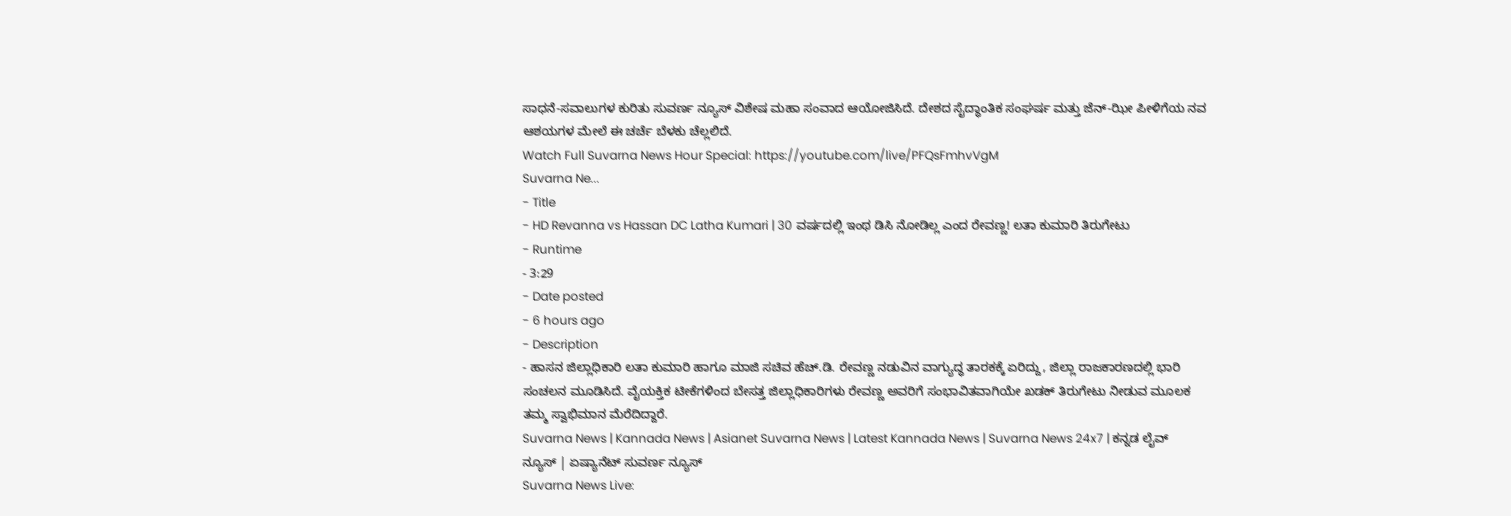ಸಾಧನೆ-ಸವಾಲುಗಳ ಕುರಿತು ಸುವರ್ಣ ನ್ಯೂಸ್ ವಿಶೇಷ ಮಹಾ ಸಂವಾದ ಆಯೋಜಿಸಿದೆ. ದೇಶದ ಸೈದ್ಧಾಂತಿಕ ಸಂಘರ್ಷ ಮತ್ತು ಜೆನ್-ಝೀ ಪೀಳಿಗೆಯ ನವ ಆಶಯಗಳ ಮೇಲೆ ಈ ಚರ್ಚೆ ಬೆಳಕು ಚೆಲ್ಲಲಿದೆ.
Watch Full Suvarna News Hour Special: https://youtube.com/live/PFQsFmhvVgM
Suvarna Ne...
- Title
- HD Revanna vs Hassan DC Latha Kumari | 30 ವರ್ಷದಲ್ಲಿ ಇಂಥ ಡಿಸಿ ನೋಡಿಲ್ಲ ಎಂದ ರೇವಣ್ಣ! ಲತಾ ಕುಮಾರಿ ತಿರುಗೇಟು
- Runtime
- 3:29
- Date posted
- 6 hours ago
- Description
- ಹಾಸನ ಜಿಲ್ಲಾಧಿಕಾರಿ ಲತಾ ಕುಮಾರಿ ಹಾಗೂ ಮಾಜಿ ಸಚಿವ ಹೆಚ್.ಡಿ. ರೇವಣ್ಣ ನಡುವಿನ ವಾಗ್ಯುದ್ಧ ತಾರಕಕ್ಕೆ ಏರಿದ್ದು, ಜಿಲ್ಲಾ ರಾಜಕಾರಣದಲ್ಲಿ ಭಾರಿ ಸಂಚಲನ ಮೂಡಿಸಿದೆ. ವೈಯಕ್ತಿಕ ಟೀಕೆಗಳಿಂದ ಬೇಸತ್ತ ಜಿಲ್ಲಾಧಿಕಾರಿಗಳು ರೇವಣ್ಣ ಅವರಿಗೆ ಸಂಭಾವಿತವಾಗಿಯೇ ಖಡಕ್ ತಿರುಗೇಟು ನೀಡುವ ಮೂಲಕ ತಮ್ಮ ಸ್ವಾಭಿಮಾನ ಮೆರೆದಿದ್ದಾರೆ.
Suvarna News | Kannada News | Asianet Suvarna News | Latest Kannada News | Suvarna News 24x7 | ಕನ್ನಡ ಲೈವ್ ನ್ಯೂಸ್ | ಏಷ್ಯಾನೆಟ್ ಸುವರ್ಣ ನ್ಯೂಸ್
Suvarna News Live: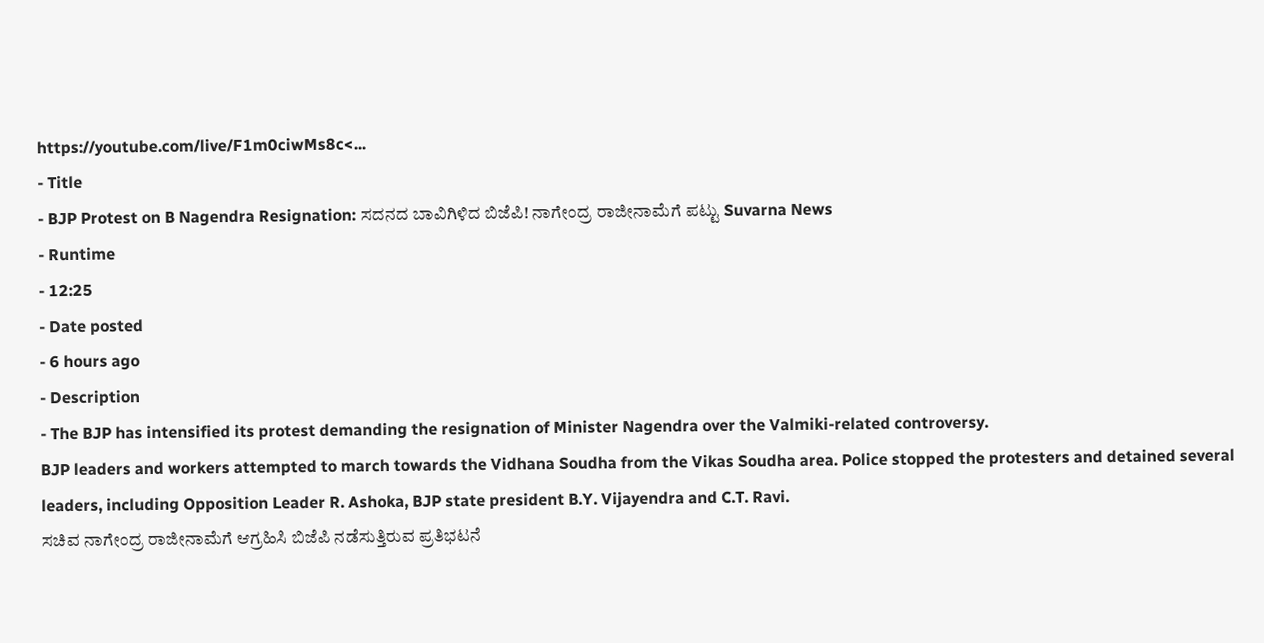https://youtube.com/live/F1m0ciwMs8c<...
- Title
- BJP Protest on B Nagendra Resignation: ಸದನದ ಬಾವಿಗಿಳಿದ ಬಿಜೆಪಿ! ನಾಗೇಂದ್ರ ರಾಜೀನಾಮೆಗೆ ಪಟ್ಟು Suvarna News
- Runtime
- 12:25
- Date posted
- 6 hours ago
- Description
- The BJP has intensified its protest demanding the resignation of Minister Nagendra over the Valmiki-related controversy.
BJP leaders and workers attempted to march towards the Vidhana Soudha from the Vikas Soudha area. Police stopped the protesters and detained several leaders, including Opposition Leader R. Ashoka, BJP state president B.Y. Vijayendra and C.T. Ravi.
ಸಚಿವ ನಾಗೇಂದ್ರ ರಾಜೀನಾಮೆಗೆ ಆಗ್ರಹಿಸಿ ಬಿಜೆಪಿ ನಡೆಸುತ್ತಿರುವ ಪ್ರತಿಭಟನೆ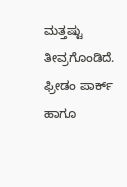ಮತ್ತಷ್ಟು ತೀವ್ರಗೊಂಡಿದೆ. ಫ್ರೀಡಂ ಪಾರ್ಕ್ ಹಾಗೂ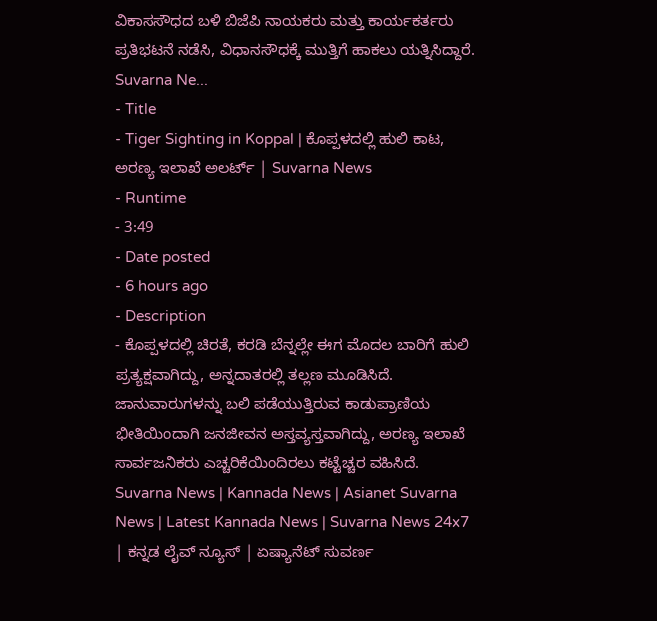ವಿಕಾಸಸೌಧದ ಬಳಿ ಬಿಜೆಪಿ ನಾಯಕರು ಮತ್ತು ಕಾರ್ಯಕರ್ತರು ಪ್ರತಿಭಟನೆ ನಡೆಸಿ, ವಿಧಾನಸೌಧಕ್ಕೆ ಮುತ್ತಿಗೆ ಹಾಕಲು ಯತ್ನಿಸಿದ್ದಾರೆ.
Suvarna Ne...
- Title
- Tiger Sighting in Koppal | ಕೊಪ್ಪಳದಲ್ಲಿ ಹುಲಿ ಕಾಟ, ಅರಣ್ಯ ಇಲಾಖೆ ಅಲರ್ಟ್ | Suvarna News
- Runtime
- 3:49
- Date posted
- 6 hours ago
- Description
- ಕೊಪ್ಪಳದಲ್ಲಿ ಚಿರತೆ, ಕರಡಿ ಬೆನ್ನಲ್ಲೇ ಈಗ ಮೊದಲ ಬಾರಿಗೆ ಹುಲಿ ಪ್ರತ್ಯಕ್ಷವಾಗಿದ್ದು, ಅನ್ನದಾತರಲ್ಲಿ ತಲ್ಲಣ ಮೂಡಿಸಿದೆ. ಜಾನುವಾರುಗಳನ್ನು ಬಲಿ ಪಡೆಯುತ್ತಿರುವ ಕಾಡುಪ್ರಾಣಿಯ ಭೀತಿಯಿಂದಾಗಿ ಜನಜೀವನ ಅಸ್ತವ್ಯಸ್ತವಾಗಿದ್ದು, ಅರಣ್ಯ ಇಲಾಖೆ ಸಾರ್ವಜನಿಕರು ಎಚ್ಚರಿಕೆಯಿಂದಿರಲು ಕಟ್ಟೆಚ್ಚರ ವಹಿಸಿದೆ.
Suvarna News | Kannada News | Asianet Suvarna News | Latest Kannada News | Suvarna News 24x7 | ಕನ್ನಡ ಲೈವ್ ನ್ಯೂಸ್ | ಏಷ್ಯಾನೆಟ್ ಸುವರ್ಣ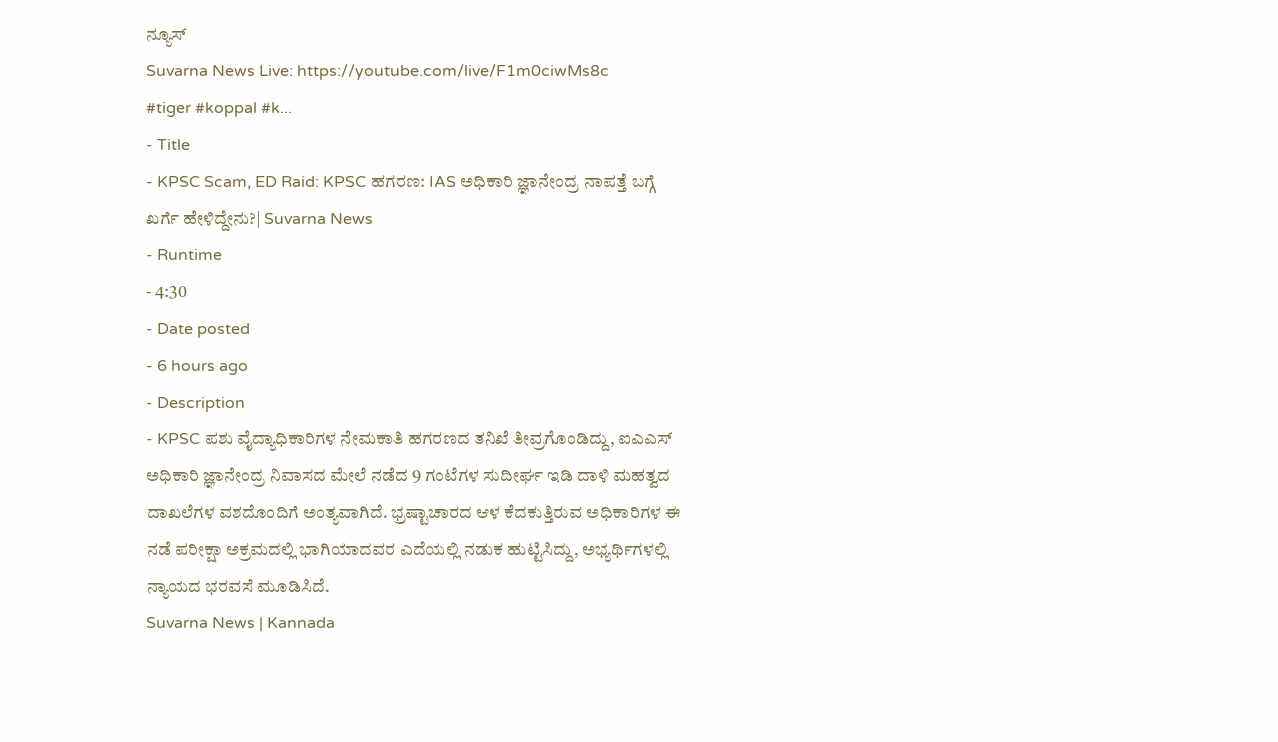ನ್ಯೂಸ್
Suvarna News Live: https://youtube.com/live/F1m0ciwMs8c
#tiger #koppal #k...
- Title
- KPSC Scam, ED Raid: KPSC ಹಗರಣ: IAS ಅಧಿಕಾರಿ ಜ್ಞಾನೇಂದ್ರ ನಾಪತ್ತೆ ಬಗ್ಗೆ ಖರ್ಗೆ ಹೇಳಿದ್ದೇನು?| Suvarna News
- Runtime
- 4:30
- Date posted
- 6 hours ago
- Description
- KPSC ಪಶು ವೈದ್ಯಾಧಿಕಾರಿಗಳ ನೇಮಕಾತಿ ಹಗರಣದ ತನಿಖೆ ತೀವ್ರಗೊಂಡಿದ್ದು, ಐಎಎಸ್ ಅಧಿಕಾರಿ ಜ್ಞಾನೇಂದ್ರ ನಿವಾಸದ ಮೇಲೆ ನಡೆದ 9 ಗಂಟೆಗಳ ಸುದೀರ್ಘ ಇಡಿ ದಾಳಿ ಮಹತ್ವದ ದಾಖಲೆಗಳ ವಶದೊಂದಿಗೆ ಅಂತ್ಯವಾಗಿದೆ. ಭ್ರಷ್ಟಾಚಾರದ ಆಳ ಕೆದಕುತ್ತಿರುವ ಅಧಿಕಾರಿಗಳ ಈ ನಡೆ ಪರೀಕ್ಷಾ ಅಕ್ರಮದಲ್ಲಿ ಭಾಗಿಯಾದವರ ಎದೆಯಲ್ಲಿ ನಡುಕ ಹುಟ್ಟಿಸಿದ್ದು, ಅಭ್ಯರ್ಥಿಗಳಲ್ಲಿ ನ್ಯಾಯದ ಭರವಸೆ ಮೂಡಿಸಿದೆ.
Suvarna News | Kannada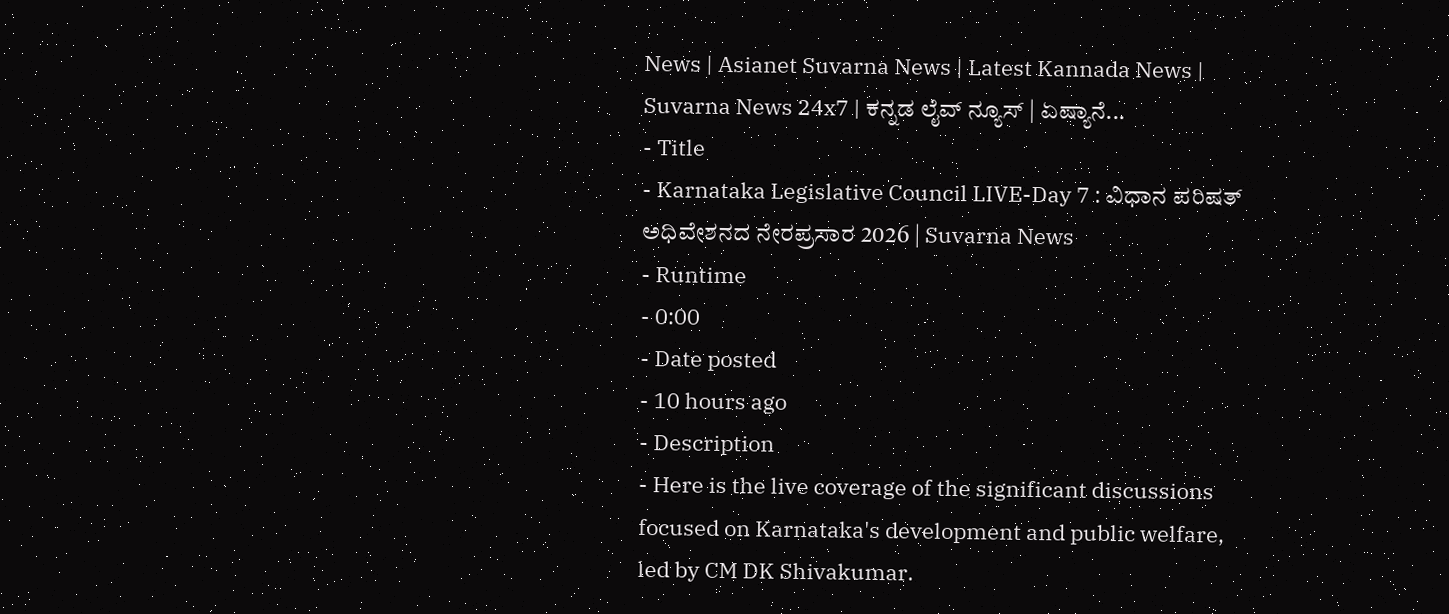News | Asianet Suvarna News | Latest Kannada News | Suvarna News 24x7 | ಕನ್ನಡ ಲೈವ್ ನ್ಯೂಸ್ | ಏಷ್ಯಾನೆ...
- Title
- Karnataka Legislative Council LIVE-Day 7 : ವಿಧಾನ ಪರಿಷತ್ ಅಧಿವೇಶನದ ನೇರಪ್ರಸಾರ 2026 | Suvarna News
- Runtime
- 0:00
- Date posted
- 10 hours ago
- Description
- Here is the live coverage of the significant discussions focused on Karnataka's development and public welfare, led by CM DK Shivakumar.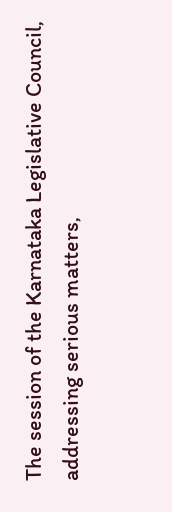The session of the Karnataka Legislative Council, addressing serious matters,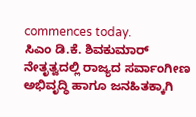commences today.
ಸಿಎಂ ಡಿ.ಕೆ. ಶಿವಕುಮಾರ್ ನೇತೃತ್ವದಲ್ಲಿ ರಾಜ್ಯದ ಸರ್ವಾಂಗೀಣ ಅಭಿವೃದ್ಧಿ ಹಾಗೂ ಜನಹಿತಕ್ಕಾಗಿ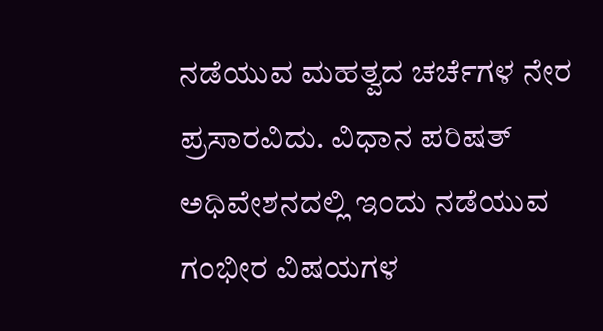ನಡೆಯುವ ಮಹತ್ವದ ಚರ್ಚೆಗಳ ನೇರ ಪ್ರಸಾರವಿದು. ವಿಧಾನ ಪರಿಷತ್ ಅಧಿವೇಶನದಲ್ಲಿ ಇಂದು ನಡೆಯುವ ಗಂಭೀರ ವಿಷಯಗಳ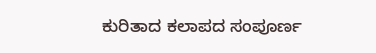ಕುರಿತಾದ ಕಲಾಪದ ಸಂಪೂರ್ಣ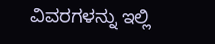ವಿವರಗಳನ್ನು ಇಲ್ಲಿ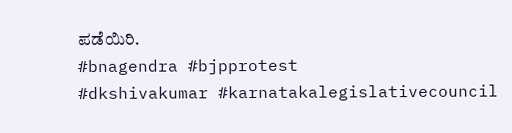ಪಡೆಯಿರಿ.
#bnagendra #bjpprotest
#dkshivakumar #karnatakalegislativecouncil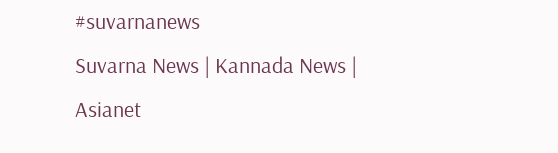#suvarnanews
Suvarna News | Kannada News | Asianet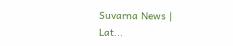Suvarna News | Lat...